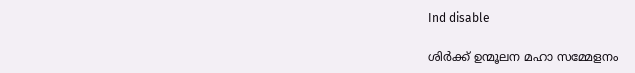Ind disable

ശിര്‍ക്ക് ഉന്മൂലന മഹാ സമ്മേളനം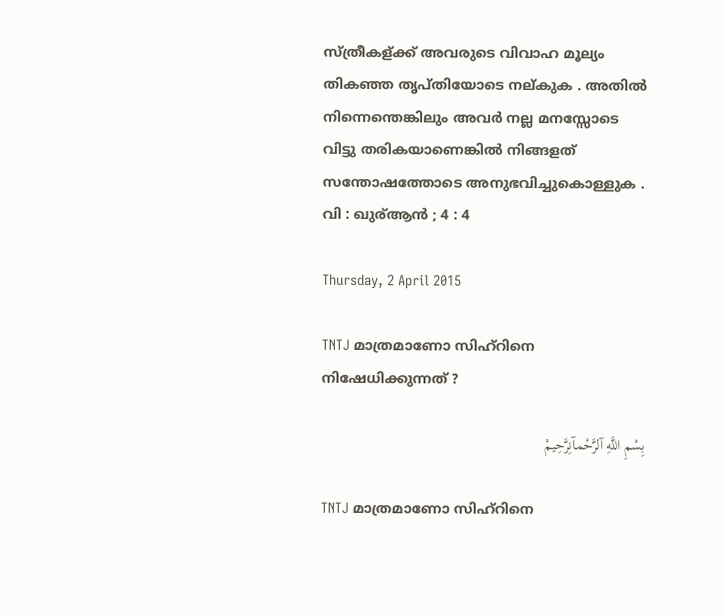സ്ത്രീകള്ക്ക് അവരുടെ വിവാഹ മൂല്യം തികഞ്ഞ തൃപ്തിയോടെ നല്കുക . അതില്‍ നിന്നെന്തെങ്കിലും അവര്‍ നല്ല മനസ്സോടെ വിട്ടു തരികയാണെങ്കില്‍ നിങ്ങളത് സന്തോഷത്തോടെ അനുഭവിച്ചുകൊള്ളുക . വി : ഖുര്ആന്‍ ; 4 : 4

Thursday, 2 April 2015

TNTJ മാത്രമാണോ സിഹ്റിനെ നിഷേധിക്കുന്നത് ?

بِسْمِ اللَّهِ آلرَّحْمآنِرَّحِيمْ

TNTJ മാത്രമാണോ സിഹ്റിനെ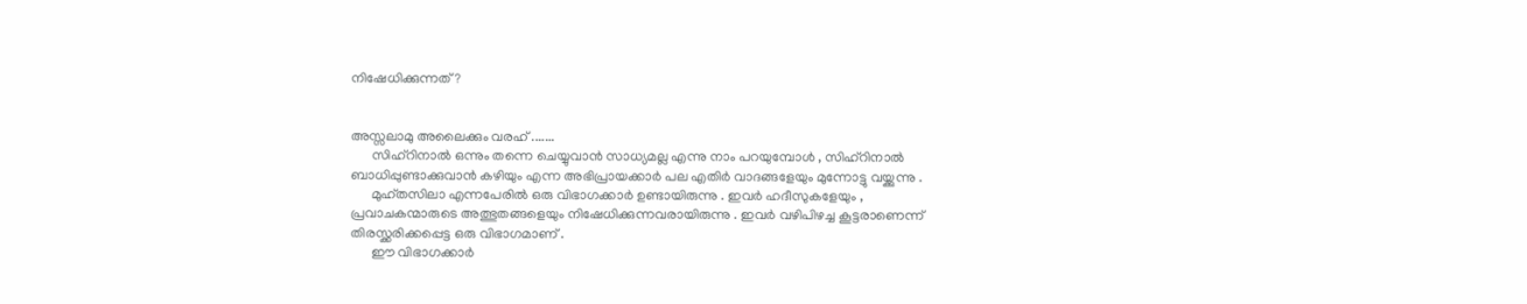നിഷേധിക്കുന്നത് ?


അസ്സലാമു അലൈക്കും വരഹ് .......
      സിഹ്റിനാല്‍ ഒന്നും തന്നെ ചെയ്യുവാന്‍ സാധ്യമല്ല എന്നു നാം പറയുമ്പോള്‍ , സിഹ്റിനാല്‍ ബാധിപ്പുണ്ടാക്കുവാന്‍ കഴിയും എന്ന അഭിപ്രായക്കാര്‍ പല എതിര്‍ വാദങ്ങളേയും മുന്നോട്ടു വയ്ക്കുന്നു .
      മുഹ്തസിലാ എന്നപേരില്‍ ഒരു വിഭാഗക്കാര്‍ ഉണ്ടായിരുന്നു . ഇവര്‍ ഹദീസുകളേയും , പ്രവാചകന്മാരുടെ അത്ഭുതങ്ങളെയും നിഷേധിക്കുന്നവരായിരുന്നു . ഇവര്‍ വഴിപിഴച്ച കൂട്ടരാണെന്ന് തിരസ്ക്കരിക്കപ്പെട്ട ഒരു വിഭാഗമാണ്‌ .
      ഈ വിഭാഗക്കാര്‍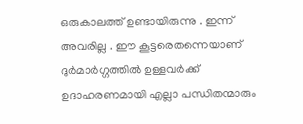ഒരുകാലത്ത് ഉണ്ടായിരുന്നു . ഇന്ന് അവരില്ല . ഈ കൂട്ടരെതന്നെയാണ് ദുര്‍മാര്‍ഗ്ഗത്തില്‍ ഉള്ളവര്‍ക്ക് ഉദാഹരണമായി എല്ലാ പന്ധിതന്മാരും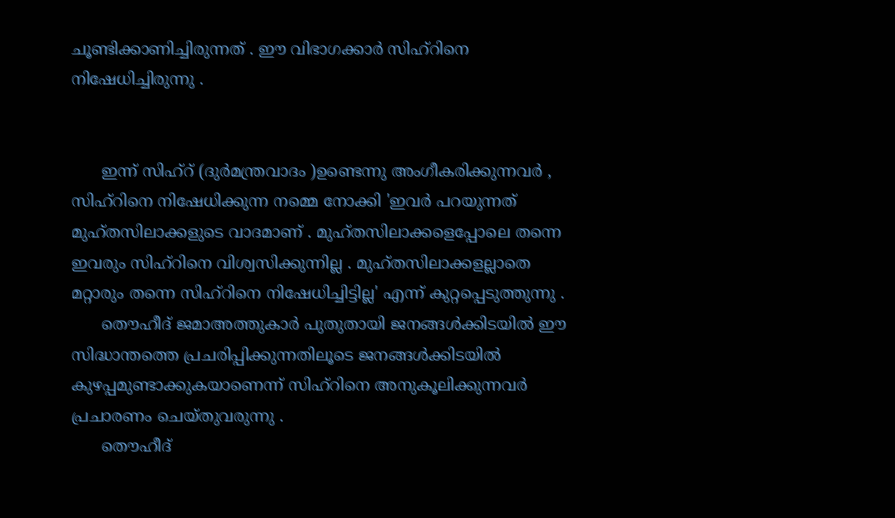ചൂണ്ടിക്കാണിച്ചിരുന്നത് . ഈ വിഭാഗക്കാര്‍ സിഹ്റിനെ നിഷേധിച്ചിരുന്നു .


      ഇന്ന് സിഹ്റ് (ദുര്‍മന്ത്രവാദം )ഉണ്ടെന്നു അംഗീകരിക്കുന്നവര്‍ , സിഹ്റിനെ നിഷേധിക്കുന്ന നമ്മെ നോക്കി 'ഇവര്‍ പറയുന്നത് മുഹ്തസിലാക്കളുടെ വാദമാണ് . മുഹ്തസിലാക്കളെപ്പോലെ തന്നെ ഇവരും സിഹ്റിനെ വിശ്വസിക്കുന്നില്ല . മുഹ്തസിലാക്കളല്ലാതെ മറ്റാരും തന്നെ സിഹ്റിനെ നിഷേധിച്ചിട്ടില്ല' എന്ന് കുറ്റപ്പെടുത്തുന്നു .
      തൌഹീദ് ജമാഅത്തുകാര്‍ പുതുതായി ജനങ്ങള്‍ക്കിടയില്‍ ഈ സിദ്ധാന്തത്തെ പ്രചരിപ്പിക്കുന്നതിലൂടെ ജനങ്ങള്‍ക്കിടയില്‍ കുഴപ്പമുണ്ടാക്കുകയാണെന്ന് സിഹ്റിനെ അനുകൂലിക്കുന്നവര്‍ പ്രചാരണം ചെയ്തുവരുന്നു .
      തൌഹീദ്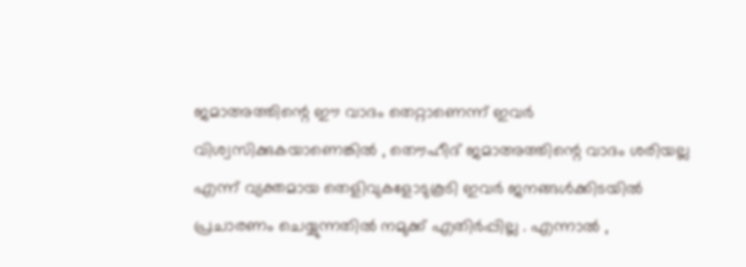ജമാഅത്തിന്റെ ഈ വാദം തെറ്റാണെന്ന് ഇവര്‍ വിശ്വസിക്കുകയാണെങ്കില്‍ , തൌഹീദ് ജമാഅത്തിന്റെ വാദം ശരിയല്ല എന്ന് വ്യക്തമായ തെളിവുകളോടുകൂടി ഇവര്‍ ജനങ്ങള്‍ക്കിടയില്‍ പ്രചാരണം ചെയ്യുന്നതില്‍ നമുക്ക് എതിര്‍പ്പില്ല . എന്നാല്‍ ,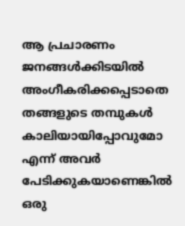ആ പ്രചാരണം ജനങ്ങള്‍ക്കിടയില്‍ അംഗീകരിക്കപ്പെടാതെ തങ്ങളുടെ തമ്പുകള്‍ കാലിയായിപ്പോവുമോ എന്ന് അവര്‍ പേടിക്കുകയാണെങ്കില്‍ ഒരു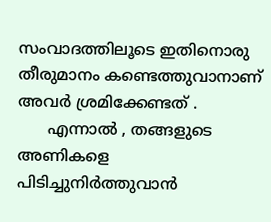സംവാദത്തിലൂടെ ഇതിനൊരു തീരുമാനം കണ്ടെത്തുവാനാണ് അവര്‍ ശ്രമിക്കേണ്ടത് .
      എന്നാല്‍ , തങ്ങളുടെ അണികളെ പിടിച്ചുനിര്‍ത്തുവാന്‍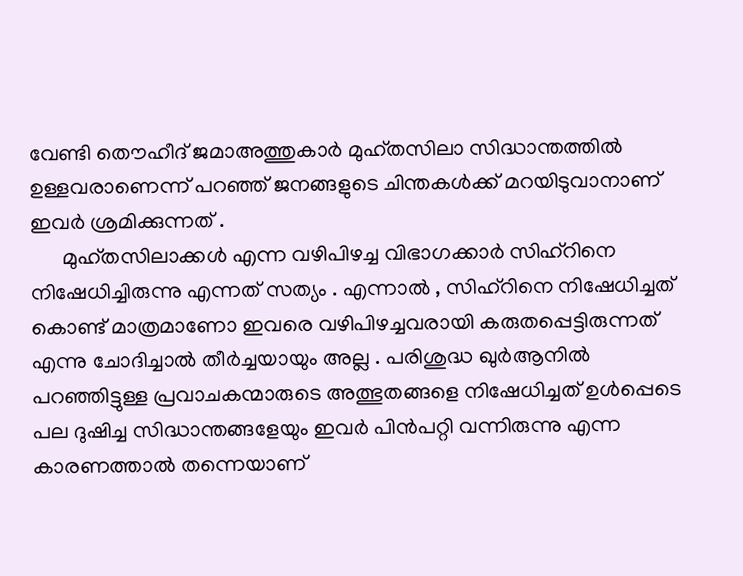വേണ്ടി തൌഹീദ് ജമാഅത്തുകാര്‍ മുഹ്തസിലാ സിദ്ധാന്തത്തില്‍ ഉള്ളവരാണെന്ന് പറഞ്ഞ് ജനങ്ങളുടെ ചിന്തകള്‍ക്ക് മറയിടുവാനാണ് ഇവര്‍ ശ്രമിക്കുന്നത് .
      മുഹ്തസിലാക്കള്‍ എന്ന വഴിപിഴച്ച വിഭാഗക്കാര്‍ സിഹ്റിനെ നിഷേധിച്ചിരുന്നു എന്നത് സത്യം . എന്നാല്‍ , സിഹ്റിനെ നിഷേധിച്ചത് കൊണ്ട് മാത്രമാണോ ഇവരെ വഴിപിഴച്ചവരായി കരുതപ്പെട്ടിരുന്നത് എന്നു ചോദിച്ചാല്‍ തീര്‍ച്ചയായും അല്ല . പരിശുദ്ധ ഖുര്‍ആനില്‍ പറഞ്ഞിട്ടുള്ള പ്രവാചകന്മാരുടെ അത്ഭുതങ്ങളെ നിഷേധിച്ചത് ഉള്‍പ്പെടെ പല ദുഷിച്ച സിദ്ധാന്തങ്ങളേയും ഇവര്‍ പിന്‍പറ്റി വന്നിരുന്നു എന്ന കാരണത്താല്‍ തന്നെയാണ്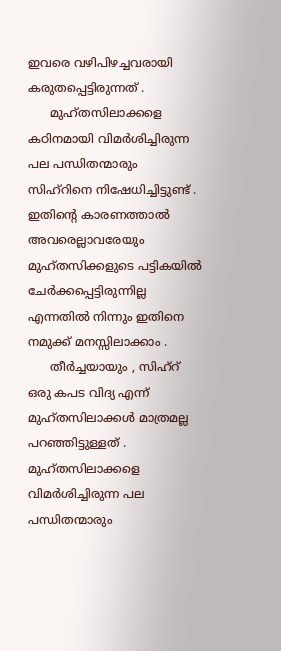ഇവരെ വഴിപിഴച്ചവരായി കരുതപ്പെട്ടിരുന്നത് .
      മുഹ്തസിലാക്കളെ കഠിനമായി വിമര്‍ശിച്ചിരുന്ന പല പന്ധിതന്മാരും സിഹ്റിനെ നിഷേധിച്ചിട്ടുണ്ട് . ഇതിന്റെ കാരണത്താല്‍ അവരെല്ലാവരേയും മുഹ്തസിക്കളുടെ പട്ടികയില്‍ ചേര്‍ക്കപ്പെട്ടിരുന്നില്ല എന്നതില്‍ നിന്നും ഇതിനെ നമുക്ക് മനസ്സിലാക്കാം .
      തീര്‍ച്ചയായും , സിഹ്റ് ഒരു കപട വിദ്യ എന്ന് മുഹ്തസിലാക്കള്‍ മാത്രമല്ല പറഞ്ഞിട്ടുള്ളത് . മുഹ്തസിലാക്കളെ വിമര്‍ശിച്ചിരുന്ന പല പന്ധിതന്മാരും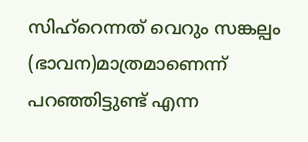സിഹ്റെന്നത് വെറും സങ്കല്പം (ഭാവന)മാത്രമാണെന്ന് പറഞ്ഞിട്ടുണ്ട് എന്ന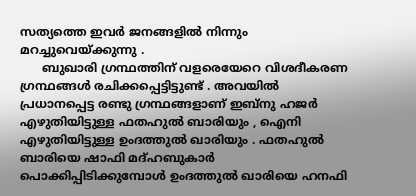സത്യത്തെ ഇവര്‍ ജനങ്ങളില്‍ നിന്നും മറച്ചുവെയ്ക്കുന്നു .
      ബുഖാരി ഗ്രന്ഥത്തിന് വളരെയേറെ വിശദീകരണ ഗ്രന്ഥങ്ങള്‍ രചിക്കപ്പെട്ടിട്ടുണ്ട് . അവയില്‍ പ്രധാനപ്പെട്ട രണ്ടു ഗ്രന്ഥങ്ങളാണ് ഇബ്നു ഹജര്‍ എഴുതിയിട്ടുള്ള ഫതഹുല്‍ ബാരിയും , ഐനി എഴുതിയിട്ടുള്ള ഉംദത്തുല്‍ ഖാരിയും . ഫതഹുല്‍ ബാരിയെ ഷാഫി മദ്ഹബുകാര്‍ പൊക്കിപ്പിടിക്കുമ്പോള്‍ ഉംദത്തുല്‍ ഖാരിയെ ഹനഫി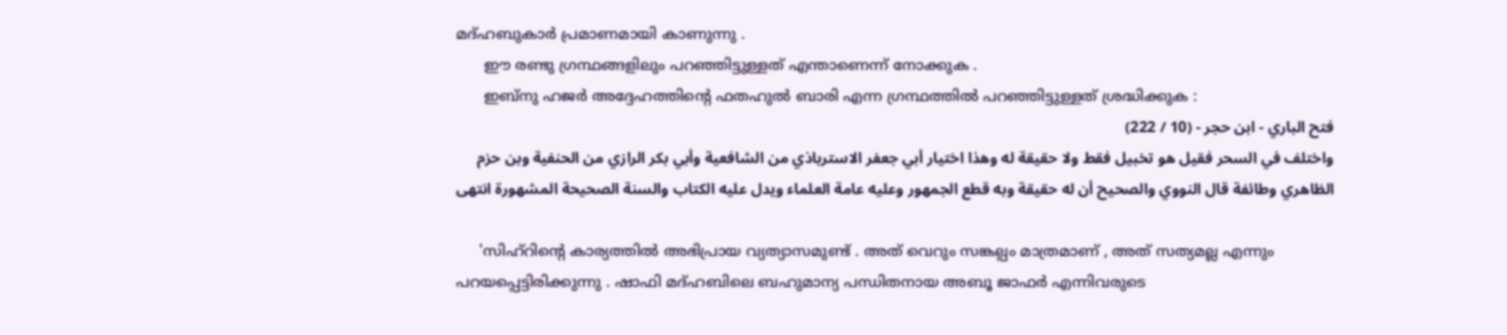മദ്ഹബുകാര്‍ പ്രമാണമായി കാണുന്നു .
      ഈ രണ്ടു ഗ്രന്ഥങ്ങളിലും പറഞ്ഞിട്ടുള്ളത് എന്താണെന്ന് നോക്കുക .
      ഇബ്നു ഹജര്‍ അദ്ദേഹത്തിന്റെ ഫതഹുല്‍ ബാരി എന്ന ഗ്രന്ഥത്തില്‍ പറഞ്ഞിട്ടുള്ളത് ശ്രദ്ധിക്കുക :
فتح الباري - ابن حجر - (10 / 222)
واختلف في السحر فقيل هو تخبيل فقط ولا حقيقة له وهذا اختيار أبي جعفر الاسترباذي من الشافعية وأبي بكر الرازي من الحنفية وبن حزم الظاهري وطائفة قال النووي والصحيح أن له حقيقة وبه قطع الجمهور وعليه عامة العلماء ويدل عليه الكتاب والسنة الصحيحة المشهورة انتهى

     'സിഹ്റിന്റെ കാര്യത്തില്‍ അഭിപ്രായ വ്യത്യാസമുണ്ട് . അത് വെറും സങ്കല്പം മാത്രമാണ് , അത് സത്യമല്ല എന്നും പറയപ്പെട്ടിരിക്കുന്നു . ഷാഫി മദ്ഹബിലെ ബഹുമാന്യ പന്ധിതനായ അബൂ ജാഫര്‍ എന്നിവരുടെ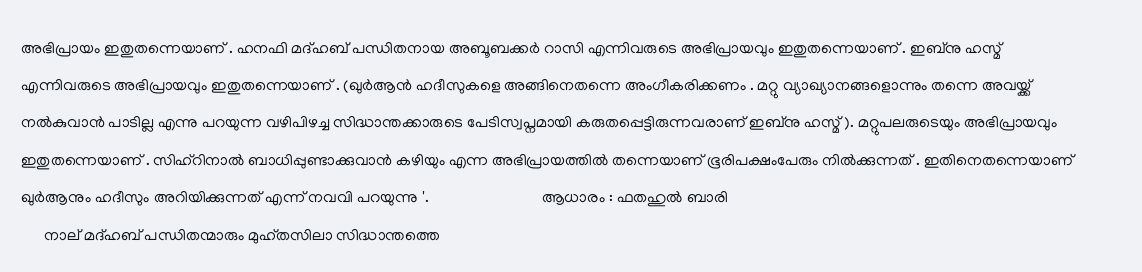അഭിപ്രായം ഇതുതന്നെയാണ് . ഹനഫി മദ്ഹബ് പന്ധിതനായ അബൂബക്കര്‍ റാസി എന്നിവരുടെ അഭിപ്രായവും ഇതുതന്നെയാണ് . ഇബ്നു ഹസ്മ് എന്നിവരുടെ അഭിപ്രായവും ഇതുതന്നെയാണ് . (ഖുര്‍ആന്‍ ഹദീസുകളെ അങ്ങിനെതന്നെ അംഗീകരിക്കണം . മറ്റു വ്യാഖ്യാനങ്ങളൊന്നും തന്നെ അവയ്ക്ക് നല്‍കുവാന്‍ പാടില്ല എന്നു പറയുന്ന വഴിപിഴച്ച സിദ്ധാന്തക്കാരുടെ പേടിസ്വപ്നമായി കരുതപ്പെട്ടിരുന്നവരാണ് ഇബ്നു ഹസ്മ് ). മറ്റുപലരുടെയും അഭിപ്രായവും ഇതുതന്നെയാണ് . സിഹ്റിനാല്‍ ബാധിപ്പുണ്ടാക്കുവാന്‍ കഴിയും എന്ന അഭിപ്രായത്തില്‍ തന്നെയാണ് ഭൂരിപക്ഷംപേരും നില്‍ക്കുന്നത് . ഇതിനെതന്നെയാണ് ഖുര്‍ആനും ഹദീസും അറിയിക്കുന്നത് എന്ന് നവവി പറയുന്നു '.                             ആധാരം : ഫതഹുല്‍ ബാരി
      നാല് മദ്ഹബ് പന്ധിതന്മാരും മുഹ്തസിലാ സിദ്ധാന്തത്തെ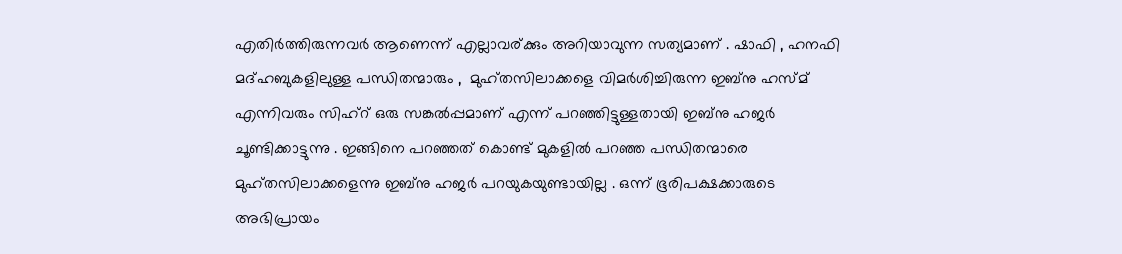എതിര്‍ത്തിരുന്നവര്‍ ആണെന്ന് എല്ലാവര്ക്കും അറിയാവുന്ന സത്യമാണ് . ഷാഫി , ഹനഫി മദ്ഹബുകളിലുള്ള പന്ധിതന്മാരും ,  മുഹ്തസിലാക്കളെ വിമര്‍ശിച്ചിരുന്ന ഇബ്നു ഹസ്മ് എന്നിവരും സിഹ്റ് ഒരു സങ്കല്‍പ്പമാണ് എന്ന് പറഞ്ഞിട്ടുള്ളതായി ഇബ്നു ഹജര്‍ ചൂണ്ടിക്കാട്ടുന്നു . ഇങ്ങിനെ പറഞ്ഞത് കൊണ്ട് മുകളില്‍ പറഞ്ഞ പന്ധിതന്മാരെ മുഹ്തസിലാക്കളെന്നു ഇബ്നു ഹജര്‍ പറയുകയുണ്ടായില്ല . ഒന്ന് ഭൂരിപക്ഷക്കാരുടെ അഭിപ്രായം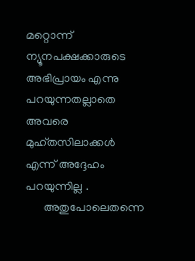മറ്റൊന്ന് ന്യൂനപക്ഷക്കാരുടെ അഭിപ്രായം എന്നു പറയുന്നതല്ലാതെ അവരെ മുഹ്തസിലാക്കള്‍ എന്ന് അദ്ദേഹം പറയുന്നില്ല .
      അതുപോലെതന്നെ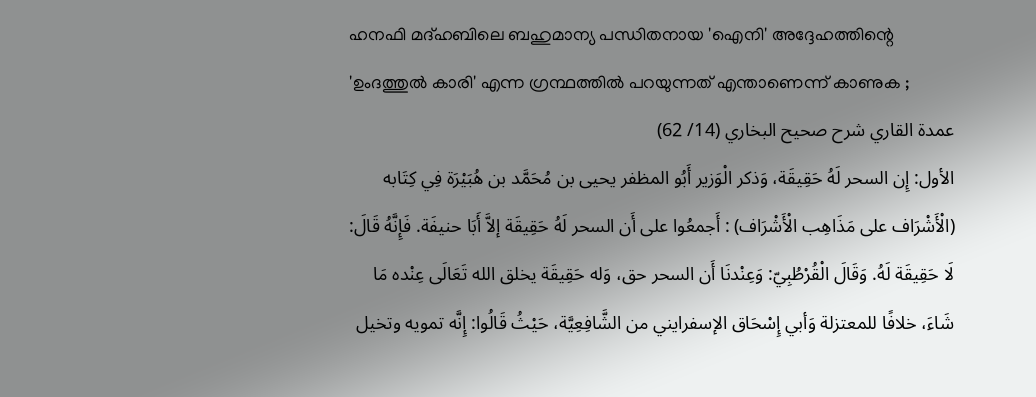ഹനഫി മദ്ഹബിലെ ബഹുമാന്യ പന്ധിതനായ 'ഐനി' അദ്ദേഹത്തിന്റെ 'ഉംദത്തുല്‍ കാരി' എന്ന ഗ്രന്ഥത്തില്‍ പറയുന്നത് എന്താണെന്ന് കാണുക ;
عمدة القاري شرح صحيح البخاري (14/ 62)
الأول: إِن السحر لَهُ حَقِيقَة، وَذكر الْوَزير أَبُو المظفر يحيى بن مُحَمَّد بن هُبَيْرَة فِي كِتَابه (الْأَشْرَاف على مَذَاهِب الْأَشْرَاف) : أَجمعُوا على أَن السحر لَهُ حَقِيقَة إلاَّ أَبَا حنيفَة. فَإِنَّهُ قَالَ: لَا حَقِيقَة لَهُ. وَقَالَ الْقُرْطُبِيّ: وَعِنْدنَا أَن السحر حق، وَله حَقِيقَة يخلق الله تَعَالَى عِنْده مَا شَاءَ، خلافًا للمعتزلة وَأبي إِسْحَاق الإسفرايني من الشَّافِعِيَّة، حَيْثُ قَالُوا: إِنَّه تمويه وتخيل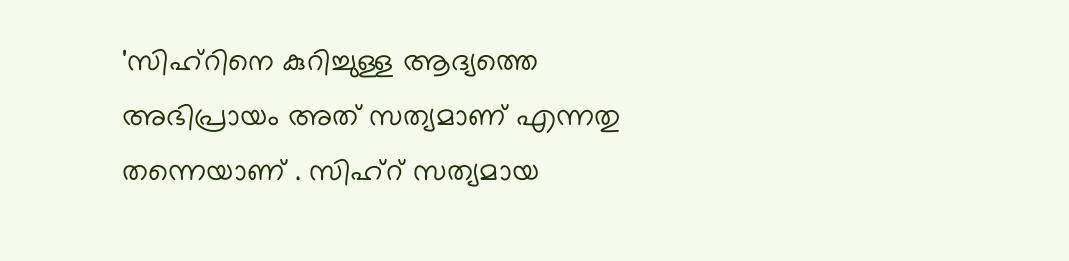'സിഹ്റിനെ കുറിച്ചുള്ള ആദ്യത്തെ അഭിപ്രായം അത് സത്യമാണ് എന്നതു തന്നെയാണ് . സിഹ്റ് സത്യമായ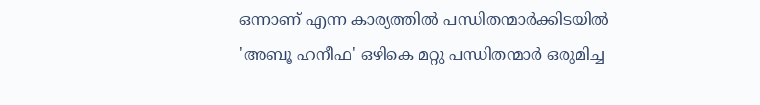ഒന്നാണ് എന്ന കാര്യത്തില്‍ പന്ധിതന്മാര്‍ക്കിടയില്‍ 'അബൂ ഹനീഫ' ഒഴികെ മറ്റു പന്ധിതന്മാര്‍ ഒരുമിച്ച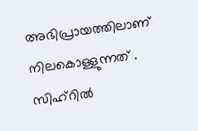അഭിപ്രായത്തിലാണ് നിലകൊള്ളുന്നത് . സിഹ്റില്‍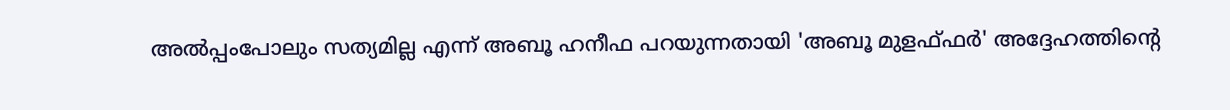അല്‍പ്പംപോലും സത്യമില്ല എന്ന് അബൂ ഹനീഫ പറയുന്നതായി 'അബൂ മുളഫ്ഫര്‍' അദ്ദേഹത്തിന്റെ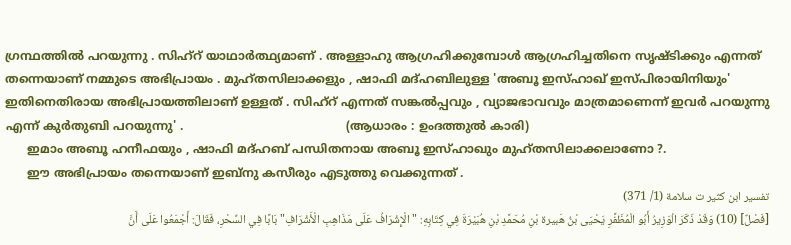ഗ്രന്ഥത്തില്‍ പറയുന്നു . സിഹ്റ് യാഥാര്‍ത്ഥ്യമാണ് . അള്ളാഹു ആഗ്രഹിക്കുമ്പോള്‍ ആഗ്രഹിച്ചതിനെ സൃഷ്ടിക്കും എന്നത് തന്നെയാണ് നമ്മുടെ അഭിപ്രായം . മുഹ്തസിലാക്കളും , ഷാഫി മദ്ഹബിലുള്ള 'അബൂ ഇസ്ഹാഖ് ഇസ്പിരായിനിയും' ഇതിനെതിരായ അഭിപ്രായത്തിലാണ് ഉള്ളത് . സിഹ്റ് എന്നത് സങ്കല്‍പ്പവും , വ്യാജഭാവവും മാത്രമാണെന്ന് ഇവര്‍ പറയുന്നു എന്ന് കുര്‍തുബി പറയുന്നു' .                                            (ആധാരം : ഉംദത്തുല്‍ കാരി)
      ഇമാം അബൂ ഹനീഫയും , ഷാഫി മദ്ഹബ് പന്ധിതനായ അബൂ ഇസ്ഹാഖും മുഹ്തസിലാക്കലാണോ ?.
      ഈ അഭിപ്രായം തന്നെയാണ് ഇബ്നു കസീരും എടുത്തു വെക്കുന്നത് .
تفسير ابن كثير ت سلامة (1/ 371)
[فَصْلٌ] (10) وَقَدْ ذَكَرَ الْوَزِيرُ أَبُو الْمُظَفَّرِ يَحْيَى بْنُ هَبيرة بْنِ مُحَمَّدِ بْنِ هُبَيْرَةَ فِي كِتَابِهِ: "الْإِشْرَافُ عَلَى مَذَاهِبِ الْأَشْرَافِ" بَابًا فِي السِّحْرِ، فَقَالَ: أَجْمَعُوا عَلَى أَنَّ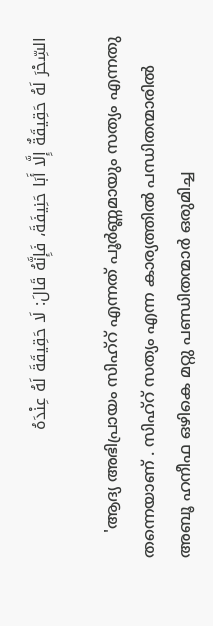السِّحْرَ لَهُ حَقِيقَةٌ إِلَّا أَبَا حَنِيفَةَ، فَإِنَّهُ قَالَ: لَا حَقِيقَةَ لَهُ عِنْدَهُ

     'ആദ്യ അഭിപ്രായം സിഹ്റ് എന്നത് പൂര്‍ണ്ണമായും സത്യം എന്നതു തന്നെയാണ് . സിഹ്റ് സത്യം എന്ന കാര്യത്തില്‍ പന്ധിതന്മാരില്‍ അബൂ ഹനീഫ ഒഴികെ മറ്റു പണ്ഡിതന്മാര്‍ ഒരുമിച്ച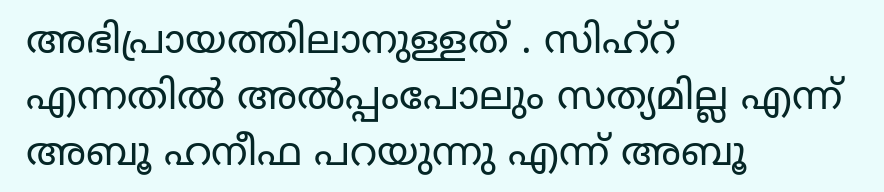അഭിപ്രായത്തിലാനുള്ളത് . സിഹ്റ് എന്നതില്‍ അല്‍പ്പംപോലും സത്യമില്ല എന്ന് അബൂ ഹനീഫ പറയുന്നു എന്ന് അബൂ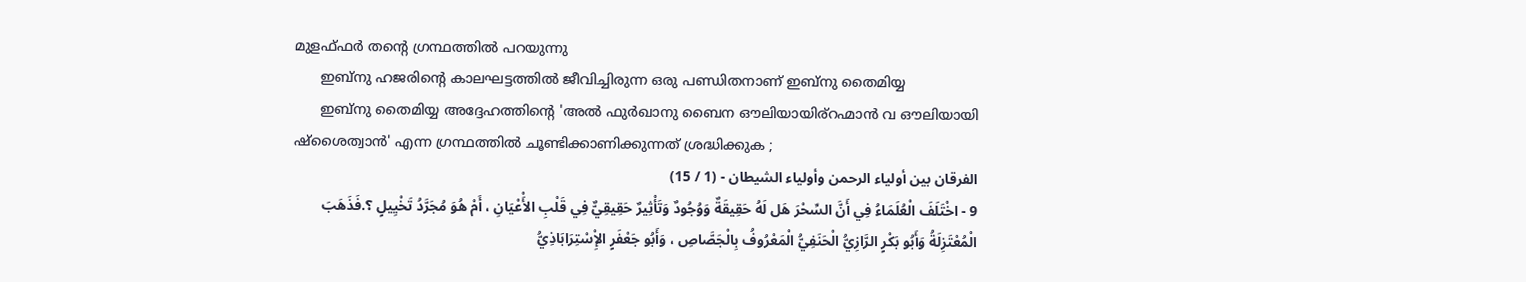മുളഫ്ഫര്‍ തന്റെ ഗ്രന്ഥത്തില്‍ പറയുന്നു
      ഇബ്നു ഹജരിന്റെ കാലഘട്ടത്തില്‍ ജീവിച്ചിരുന്ന ഒരു പണ്ഡിതനാണ് ഇബ്നു തൈമിയ്യ
      ഇബ്നു തൈമിയ്യ അദ്ദേഹത്തിന്റെ 'അല്‍ ഫുര്‍ഖാനു ബൈന ഔലിയായിര്റഹ്മാന്‍ വ ഔലിയായി ഷ്ശൈത്വാന്‍' എന്ന ഗ്രന്ഥത്തില്‍ ചൂണ്ടിക്കാണിക്കുന്നത് ശ്രദ്ധിക്കുക ;
الفرقان بين أولياء الرحمن وأولياء الشيطان - (1 / 15)
9 - اخْتَلَفَ الْعُلَمَاءُ فِي أَنَّ السِّحْرَ هَل لَهُ حَقِيقَةٌ وَوُجُودٌ وَتَأْثِيرٌ حَقِيقِيٌّ فِي قَلْبِ الأَْعْيَانِ ، أَمْ هُوَ مُجَرَّدُ تَخْيِيلٍ ؟.فَذَهَبَ الْمُعْتَزِلَةُ وَأَبُو بَكْرٍ الرَّازِيُّ الْحَنَفِيُّ الْمَعْرُوفُ بِالْجَصَّاصِ ، وَأَبُو جَعْفَرٍ الإِْسْتِرَابَاذِيُّ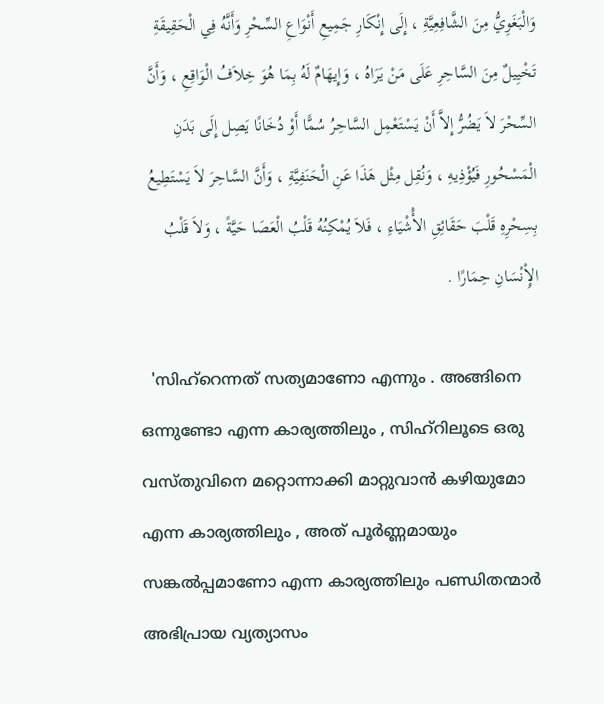وَالْبَغَوِيُّ مِنَ الشَّافِعِيَّةِ ، إِلَى إِنْكَارِ جَمِيعِ أَنْوَاعِ السِّحْرِ وَأَنَّهُ فِي الْحَقِيقَةِ تَخْيِيلٌ مِنَ السَّاحِرِ عَلَى مَنْ يَرَاهُ ، وَإِيهَامٌ لَهُ بِمَا هُوَ خِلاَفُ الْوَاقِعِ ، وَأَنَّ السِّحْرَ لاَ يَضُرُّ إِلاَّ أَنْ يَسْتَعْمِل السَّاحِرُ سُمًّا أَوْ دُخَانًا يَصِل إِلَى بَدَنِ الْمَسْحُورِ فَيُؤْذِيهِ ، وَنُقِل مِثْل هَذَا عَنِ الْحَنَفِيَّةِ ، وَأَنَّ السَّاحِرَ لاَ يَسْتَطِيعُ بِسِحْرِهِ قَلْبَ حَقَائِقِ الأَْشْيَاءِ ، فَلاَ يُمْكِنُهُ قَلْبُ الْعَصَا حَيَّةً ، وَلاَ قَلْبُ الإِْنْسَانِ حِمَارًا .

  'സിഹ്റെന്നത് സത്യമാണോ എന്നും . അങ്ങിനെ ഒന്നുണ്ടോ എന്ന കാര്യത്തിലും , സിഹ്റിലൂടെ ഒരു വസ്തുവിനെ മറ്റൊന്നാക്കി മാറ്റുവാന്‍ കഴിയുമോ എന്ന കാര്യത്തിലും , അത് പൂര്‍ണ്ണമായും സങ്കല്‍പ്പമാണോ എന്ന കാര്യത്തിലും പണ്ഡിതന്മാര്‍ അഭിപ്രായ വ്യത്യാസം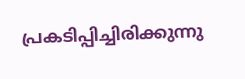പ്രകടിപ്പിച്ചിരിക്കുന്നു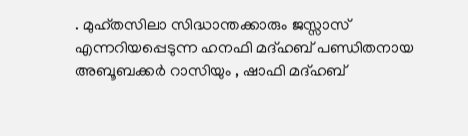. മുഹ്തസിലാ സിദ്ധാന്തക്കാരും ജസ്സാസ് എന്നറിയപ്പെടുന്ന ഹനഫി മദ്ഹബ് പണ്ഡിതനായ അബൂബക്കര്‍ റാസിയും , ഷാഫി മദ്ഹബ്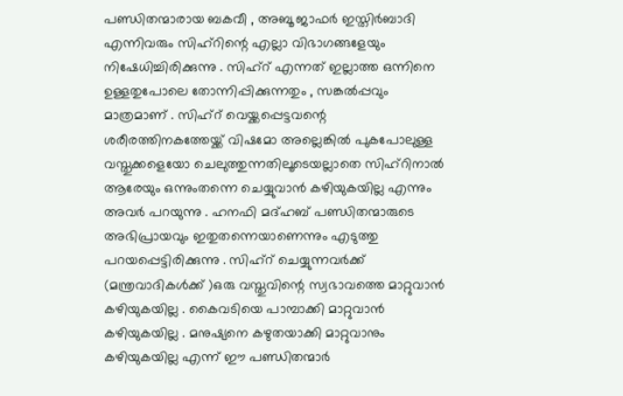പണ്ഡിതന്മാരായ ബകവീ , അബൂ ജാഫര്‍ ഇസ്തിര്‍ബാദി എന്നിവരും സിഹ്റിന്റെ എല്ലാ വിഭാഗങ്ങളേയും നിഷേധിച്ചിരിക്കുന്നു . സിഹ്റ് എന്നത് ഇല്ലാത്ത ഒന്നിനെ ഉള്ളതുപോലെ തോന്നിപ്പിക്കുന്നതും , സങ്കല്‍പ്പവും മാത്രമാണ് . സിഹ്റ് വെയ്ക്കപ്പെട്ടവന്റെ ശരീരത്തിനകത്തേയ്ക്ക് വിഷമോ അല്ലെങ്കില്‍ പുകപോലുള്ള വസ്തുക്കളെയോ ചെലുത്തുന്നതിലൂടെയല്ലാതെ സിഹ്റിനാല്‍ ആരേയും ഒന്നുംതന്നെ ചെയ്യുവാന്‍ കഴിയുകയില്ല എന്നും അവര്‍ പറയുന്നു . ഹനഫി മദ്ഹബ് പണ്ഡിതന്മാരുടെ അഭിപ്രായവും ഇതുതന്നെയാണെന്നും എടുത്തു പറയപ്പെട്ടിരിക്കുന്നു . സിഹ്റ് ചെയ്യുന്നവര്‍ക്ക് (മന്ത്രവാദികള്‍ക്ക് )ഒരു വസ്തുവിന്റെ സ്വഭാവത്തെ മാറ്റുവാന്‍ കഴിയുകയില്ല . കൈവടിയെ പാമ്പാക്കി മാറ്റുവാന്‍ കഴിയുകയില്ല . മനുഷ്യനെ കഴുതയാക്കി മാറ്റുവാനും കഴിയുകയില്ല എന്ന് ഈ പണ്ഡിതന്മാര്‍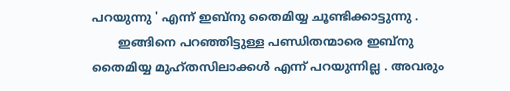പറയുന്നു ' എന്ന് ഇബ്നു തൈമിയ്യ ചൂണ്ടിക്കാട്ടുന്നു .
       ഇങ്ങിനെ പറഞ്ഞിട്ടുള്ള പണ്ഡിതന്മാരെ ഇബ്നു തൈമിയ്യ മുഹ്തസിലാക്കള്‍ എന്ന് പറയുന്നില്ല . അവരും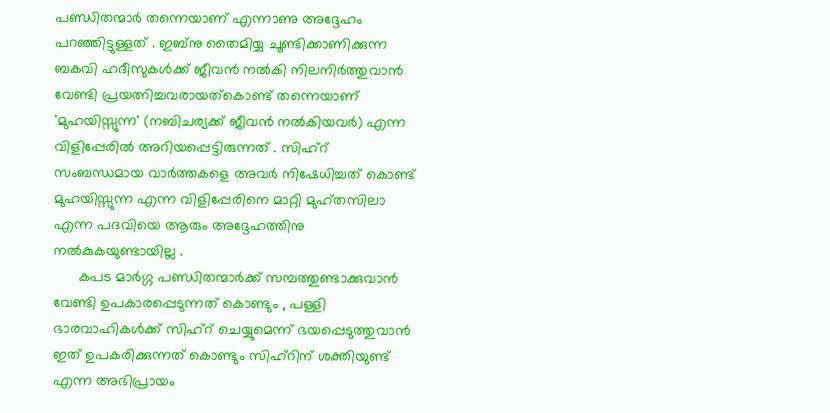പണ്ഡിതന്മാര്‍ തന്നെയാണ് എന്നാണു അദ്ദേഹം പറഞ്ഞിട്ടുള്ളത് . ഇബ്നു തൈമിയ്യ ചൂണ്ടിക്കാണിക്കുന്ന ബകവി ഹദീസുകള്‍ക്ക് ജീവന്‍ നല്‍കി നിലനിര്‍ത്തുവാന്‍ വേണ്ടി പ്രയത്നിച്ചവരായത്കൊണ്ട് തന്നെയാണ് 'മുഹയിസ്സുന്ന' (നബിചര്യക്ക്‌ ജീവന്‍ നല്‍കിയവര്‍) എന്ന വിളിപ്പേരില്‍ അറിയപ്പെട്ടിരുന്നത് . സിഹ്റ് സംബന്ധമായ വാര്‍ത്തകളെ അവര്‍ നിഷേധിച്ചത് കൊണ്ട് മുഹയിസ്സുന്ന എന്ന വിളിപ്പേരിനെ മാറ്റി മുഹ്തസിലാ എന്ന പദവിയെ ആരും അദ്ദേഹത്തിനു നല്‍കുകയുണ്ടായില്ല .
      കപട മാര്‍ഗ്ഗ പണ്ഡിതന്മാര്‍ക്ക് സമ്പത്തുണ്ടാക്കുവാന്‍ വേണ്ടി ഉപകാരപ്പെടുന്നത് കൊണ്ടും , പള്ളി ഭാരവാഹികള്‍ക്ക് സിഹ്റ് ചെയ്യുമെന്ന് ഭയപ്പെടുത്തുവാന്‍ ഇത് ഉപകരിക്കുന്നത്‌ കൊണ്ടും സിഹ്റിന് ശക്തിയുണ്ട് എന്ന അഭിപ്രായം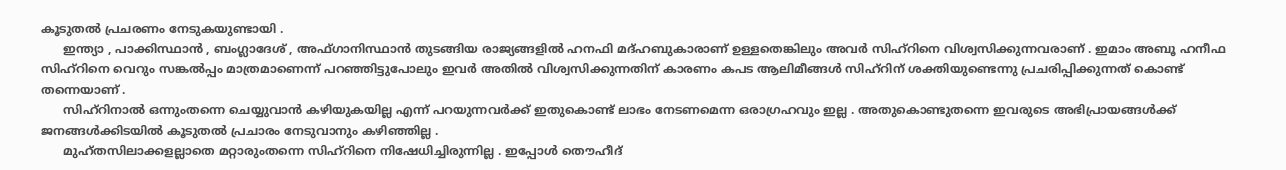കൂടുതല്‍ പ്രചരണം നേടുകയുണ്ടായി .
      ഇന്ത്യാ , പാക്കിസ്ഥാന്‍ , ബംഗ്ലാദേശ് , അഫ്ഗാനിസ്ഥാന്‍ തുടങ്ങിയ രാജ്യങ്ങളില്‍ ഹനഫി മദ്ഹബുകാരാണ് ഉള്ളതെങ്കിലും അവര്‍ സിഹ്റിനെ വിശ്വസിക്കുന്നവരാണ് . ഇമാം അബൂ ഹനീഫ സിഹ്റിനെ വെറും സങ്കല്‍പ്പം മാത്രമാണെന്ന് പറഞ്ഞിട്ടുപോലും ഇവര്‍ അതില്‍ വിശ്വസിക്കുന്നതിന് കാരണം കപട ആലിമീങ്ങള്‍ സിഹ്റിന് ശക്തിയുണ്ടെന്നു പ്രചരിപ്പിക്കുന്നത് കൊണ്ട് തന്നെയാണ് .
      സിഹ്റിനാല്‍ ഒന്നുംതന്നെ ചെയ്യുവാന്‍ കഴിയുകയില്ല എന്ന് പറയുന്നവര്‍ക്ക് ഇതുകൊണ്ട് ലാഭം നേടണമെന്ന ഒരാഗ്രഹവും ഇല്ല . അതുകൊണ്ടുതന്നെ ഇവരുടെ അഭിപ്രായങ്ങള്‍ക്ക് ജനങ്ങള്‍ക്കിടയില്‍ കൂടുതല്‍ പ്രചാരം നേടുവാനും കഴിഞ്ഞില്ല .
      മുഹ്തസിലാക്കളല്ലാതെ മറ്റാരുംതന്നെ സിഹ്റിനെ നിഷേധിച്ചിരുന്നില്ല . ഇപ്പോള്‍ തൌഹീദ്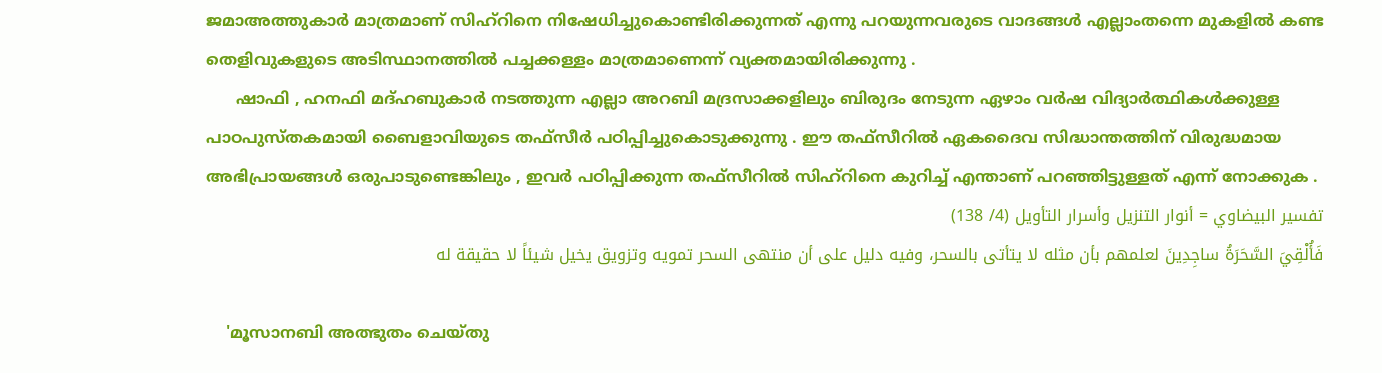ജമാഅത്തുകാര്‍ മാത്രമാണ് സിഹ്റിനെ നിഷേധിച്ചുകൊണ്ടിരിക്കുന്നത് എന്നു പറയുന്നവരുടെ വാദങ്ങള്‍ എല്ലാംതന്നെ മുകളില്‍ കണ്ട തെളിവുകളുടെ അടിസ്ഥാനത്തില്‍ പച്ചക്കള്ളം മാത്രമാണെന്ന് വ്യക്തമായിരിക്കുന്നു .
      ഷാഫി , ഹനഫി മദ്ഹബുകാര്‍ നടത്തുന്ന എല്ലാ അറബി മദ്രസാക്കളിലും ബിരുദം നേടുന്ന ഏഴാം വര്‍ഷ വിദ്യാര്‍ത്ഥികള്‍ക്കുള്ള പാഠപുസ്തകമായി ബൈളാവിയുടെ തഫ്സീര്‍ പഠിപ്പിച്ചുകൊടുക്കുന്നു . ഈ തഫ്സീറില്‍ ഏകദൈവ സിദ്ധാന്തത്തിന് വിരുദ്ധമായ അഭിപ്രായങ്ങള്‍ ഒരുപാടുണ്ടെങ്കിലും , ഇവര്‍ പഠിപ്പിക്കുന്ന തഫ്സീറില്‍ സിഹ്റിനെ കുറിച്ച് എന്താണ് പറഞ്ഞിട്ടുള്ളത് എന്ന് നോക്കുക .
تفسير البيضاوي = أنوار التنزيل وأسرار التأويل (4/ 138)
فَأُلْقِيَ السَّحَرَةُ ساجِدِينَ لعلمهم بأن مثله لا يتأتى بالسحر، وفيه دليل على أن منتهى السحر تمويه وتزويق يخيل شيئاً لا حقيقة له

    'മൂസാനബി അത്ഭുതം ചെയ്തു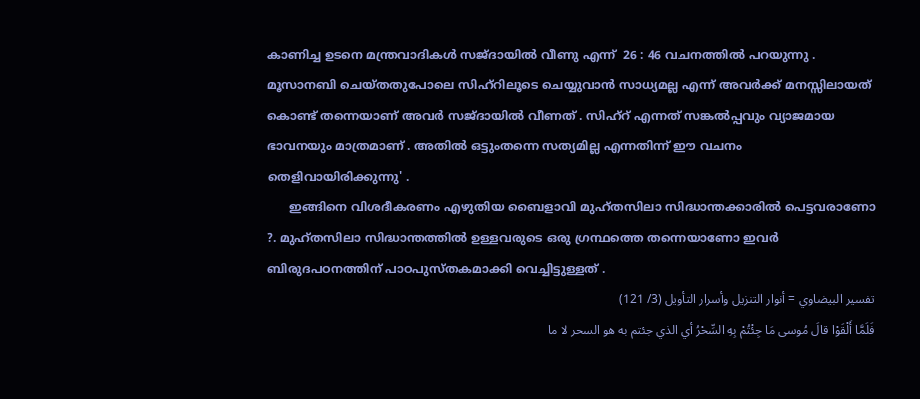കാണിച്ച ഉടനെ മന്ത്രവാദികള്‍ സജ്ദായില്‍ വീണു എന്ന്  26 : 46 വചനത്തില്‍ പറയുന്നു . മൂസാനബി ചെയ്തതുപോലെ സിഹ്റിലൂടെ ചെയ്യുവാന്‍ സാധ്യമല്ല എന്ന് അവര്‍ക്ക് മനസ്സിലായത്‌ കൊണ്ട് തന്നെയാണ് അവര്‍ സജ്ദായില്‍ വീണത്‌ . സിഹ്റ് എന്നത് സങ്കല്‍പ്പവും വ്യാജമായ ഭാവനയും മാത്രമാണ് . അതില്‍ ഒട്ടുംതന്നെ സത്യമില്ല എന്നതിന്ന് ഈ വചനം തെളിവായിരിക്കുന്നു' .
      ഇങ്ങിനെ വിശദീകരണം എഴുതിയ ബൈളാവി മുഹ്തസിലാ സിദ്ധാന്തക്കാരില്‍ പെട്ടവരാണോ ?. മുഹ്തസിലാ സിദ്ധാന്തത്തില്‍ ഉള്ളവരുടെ ഒരു ഗ്രന്ഥത്തെ തന്നെയാണോ ഇവര്‍ ബിരുദപഠനത്തിന് പാഠപുസ്തകമാക്കി വെച്ചിട്ടുള്ളത്‌ .
تفسير البيضاوي = أنوار التنزيل وأسرار التأويل (3/ 121)
فَلَمَّا أَلْقَوْا قالَ مُوسى مَا جِئْتُمْ بِهِ السِّحْرُ أي الذي جئتم به هو السحر لا ما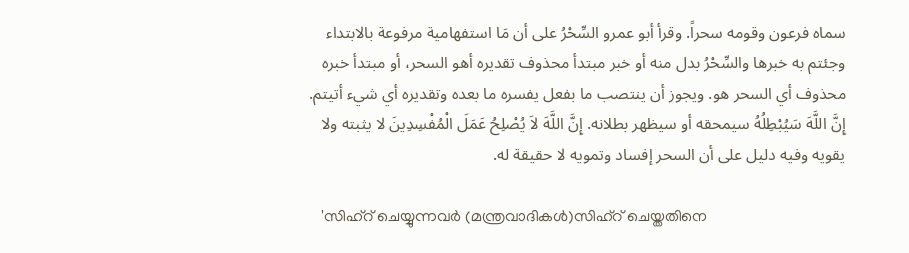سماه فرعون وقومه سحراً. وقرأ أبو عمرو السِّحْرُ على أن مَا استفهامية مرفوعة بالابتداء وجئتم به خبرها والسِّحْرُ بدل منه أو خبر مبتدأ محذوف تقديره أهو السحر، أو مبتدأ خبره محذوف أي السحر هو. ويجوز أن ينتصب ما بفعل يفسره ما بعده وتقديره أي شيء أتيتم. إِنَّ اللَّهَ سَيُبْطِلُهُ سيمحقه أو سيظهر بطلانه. إِنَّ اللَّهَ لاَ يُصْلِحُ عَمَلَ الْمُفْسِدِينَ لا يثبته ولا يقويه وفيه دليل على أن السحر إفساد وتمويه لا حقيقة له.

   'സിഹ്റ് ചെയ്യുന്നവര്‍ (മന്ത്രവാദികള്‍)സിഹ്റ് ചെയ്തതിനെ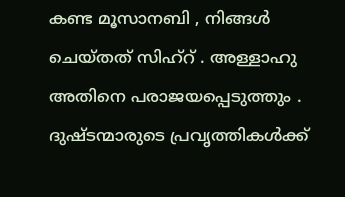കണ്ട മൂസാനബി , നിങ്ങള്‍ ചെയ്തത് സിഹ്റ് . അള്ളാഹു അതിനെ പരാജയപ്പെടുത്തും . ദുഷ്ടന്മാരുടെ പ്രവൃത്തികള്‍ക്ക്‌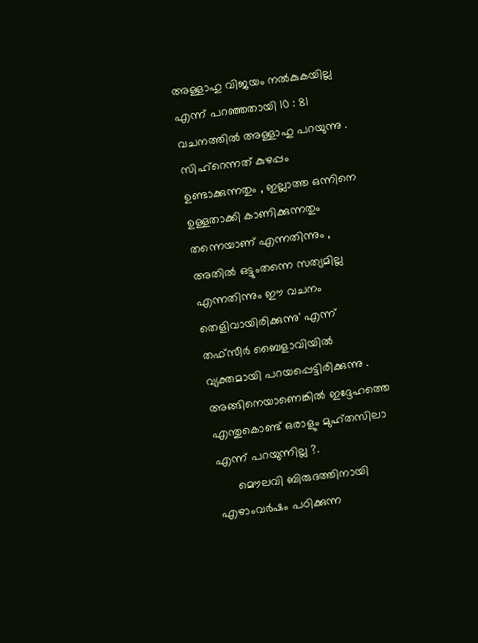അള്ളാഹു വിജയം നല്‍കുകയില്ല എന്ന് പറഞ്ഞതായി 10 : 81 വചനത്തില്‍ അള്ളാഹു പറയുന്നു . സിഹ്റെന്നത് കുഴപ്പം ഉണ്ടാക്കുന്നതും , ഇല്ലാത്ത ഒന്നിനെ ഉള്ളതാക്കി കാണിക്കുന്നതും തന്നെയാണ് എന്നതിന്നും , അതില്‍ ഒട്ടുംതന്നെ സത്യമില്ല എന്നതിന്നും ഈ വചനം തെളിവായിരിക്കുന്നു' എന്ന് തഫ്സീര്‍ ബൈളാവിയില്‍ വ്യക്തമായി പറയപ്പെട്ടിരിക്കുന്നു . അങ്ങിനെയാണെങ്കില്‍ ഇദ്ദേഹത്തെ എന്തുകൊണ്ട് ഒരാളും മുഹ്തസിലാ എന്ന് പറയുന്നില്ല ?.
      മൌലവി ബിരുദത്തിനായി എഴാംവര്‍ഷം പഠിക്കുന്ന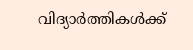വിദ്യാര്‍ത്തികള്‍ക്ക്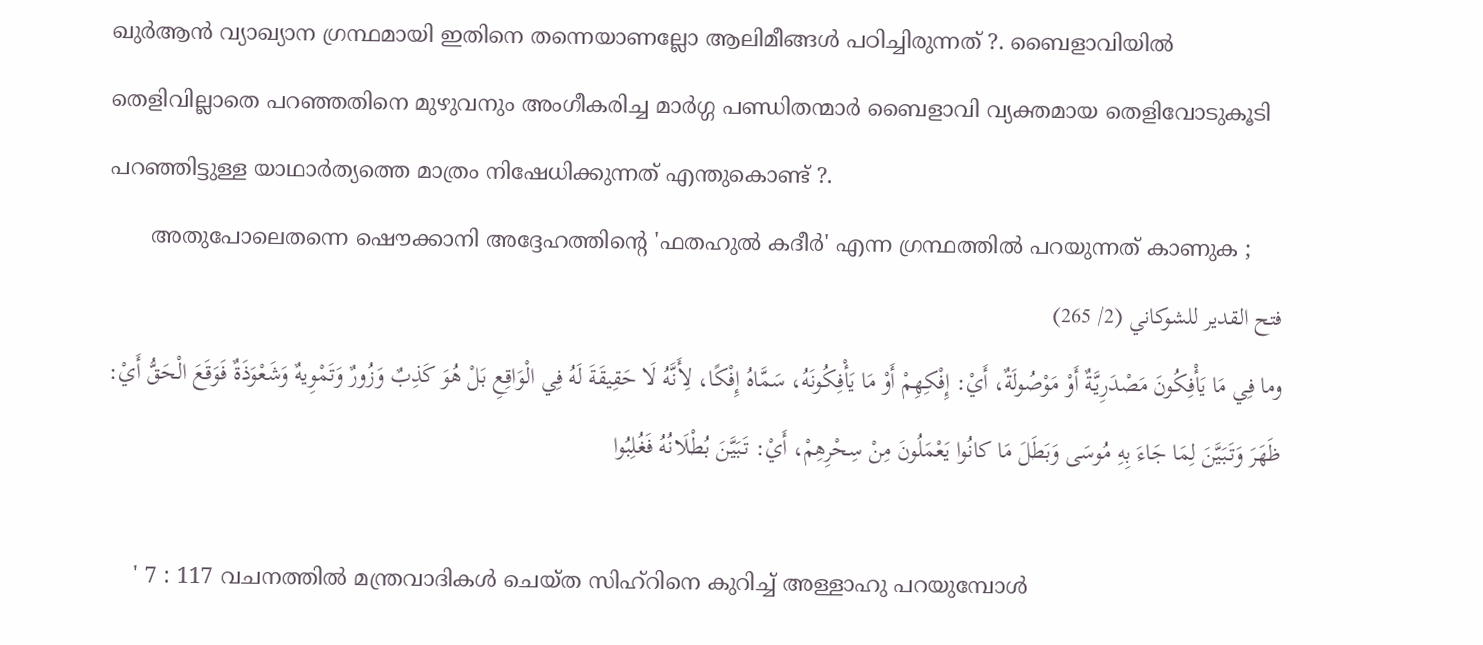ഖുര്‍ആന്‍ വ്യാഖ്യാന ഗ്രന്ഥമായി ഇതിനെ തന്നെയാണല്ലോ ആലിമീങ്ങള്‍ പഠിച്ചിരുന്നത് ?. ബൈളാവിയില്‍ തെളിവില്ലാതെ പറഞ്ഞതിനെ മുഴുവനും അംഗീകരിച്ച മാര്‍ഗ്ഗ പണ്ഡിതന്മാര്‍ ബൈളാവി വ്യക്തമായ തെളിവോടുകൂടി പറഞ്ഞിട്ടുള്ള യാഥാര്‍ത്യത്തെ മാത്രം നിഷേധിക്കുന്നത് എന്തുകൊണ്ട് ?.
      അതുപോലെതന്നെ ഷൌക്കാനി അദ്ദേഹത്തിന്റെ 'ഫതഹുല്‍ കദീര്‍' എന്ന ഗ്രന്ഥത്തില്‍ പറയുന്നത് കാണുക ;
فتح القدير للشوكاني (2/ 265)
وما فِي مَا يَأْفِكُونَ مَصْدَرِيَّةٌ أَوْ مَوْصُولَةٌ، أَيْ: إِفْكِهِمْ أَوْ مَا يَأْفِكُونَهُ، سَمَّاهُ إِفْكًا، لِأَنَّهُ لَا حَقِيقَةَ لَهُ فِي الْوَاقِعِ بَلْ هُوَ كَذِبٌ وَزُورٌ وَتَمْوِيهٌ وَشَعْوَذَةٌ فَوَقَعَ الْحَقُّ أَيْ: ظَهَرَ وَتَبَيَّنَ لِمَا جَاءَ بِهِ مُوسَى وَبَطَلَ مَا كانُوا يَعْمَلُونَ مِنْ سِحْرِهِمْ، أَيْ: تَبَيَّنَ بُطْلَانُهُ فَغُلِبُوا

    ' 7 : 117 വചനത്തില്‍ മന്ത്രവാദികള്‍ ചെയ്ത സിഹ്റിനെ കുറിച്ച് അള്ളാഹു പറയുമ്പോള്‍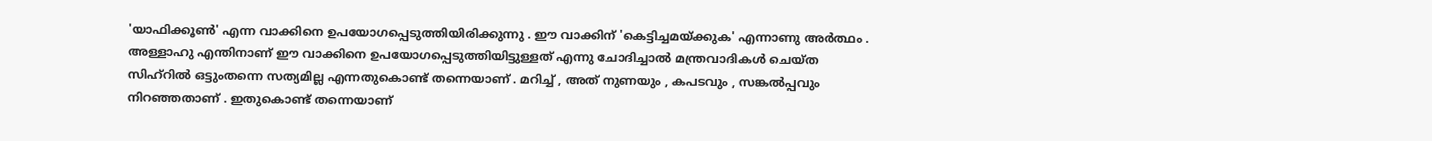'യാഫിക്കൂണ്‍' എന്ന വാക്കിനെ ഉപയോഗപ്പെടുത്തിയിരിക്കുന്നു . ഈ വാക്കിന് 'കെട്ടിച്ചമയ്ക്കുക' എന്നാണു അര്‍ത്ഥം . അള്ളാഹു എന്തിനാണ് ഈ വാക്കിനെ ഉപയോഗപ്പെടുത്തിയിട്ടുള്ളത് എന്നു ചോദിച്ചാല്‍ മന്ത്രവാദികള്‍ ചെയ്ത സിഹ്റില്‍ ഒട്ടുംതന്നെ സത്യമില്ല എന്നതുകൊണ്ട് തന്നെയാണ് . മറിച്ച് , അത് നുണയും , കപടവും , സങ്കല്‍പ്പവും നിറഞ്ഞതാണ് . ഇതുകൊണ്ട് തന്നെയാണ്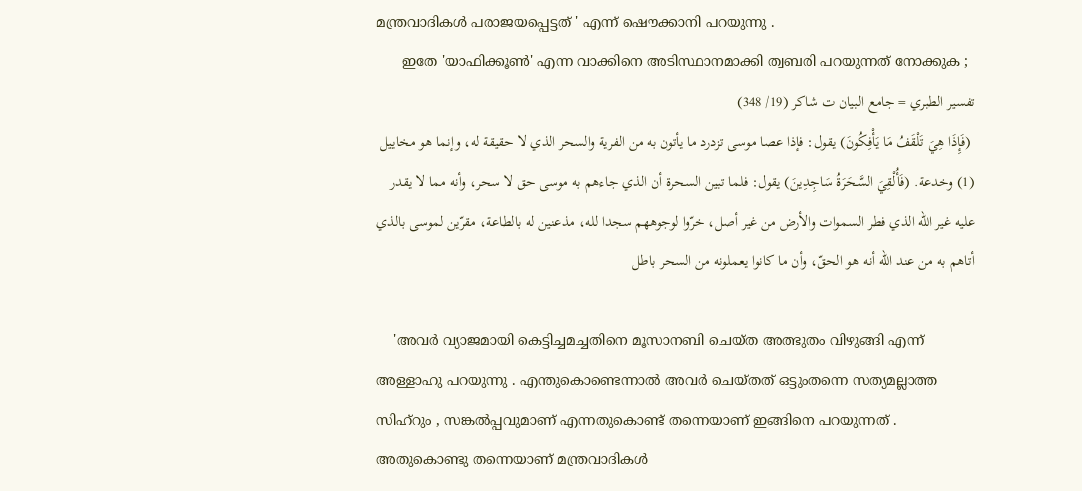മന്ത്രവാദികള്‍ പരാജയപ്പെട്ടത് ' എന്ന് ഷൌക്കാനി പറയുന്നു .
      ഇതേ 'യാഫിക്കൂണ്‍' എന്ന വാക്കിനെ അടിസ്ഥാനമാക്കി ത്വബരി പറയുന്നത് നോക്കുക ;
تفسير الطبري = جامع البيان ت شاكر (19/ 348)
 (فَإِذَا هِيَ تَلْقَفُ مَا يَأْفِكُونَ) يقول: فإذا عصا موسى تزدرد ما يأتون به من الفرية والسحر الذي لا حقيقة له، وإنما هو مخاييل (1) وخدعة. (فَأُلْقِيَ السَّحَرَةُ سَاجِدِينَ) يقول: فلما تبين السحرة أن الذي جاءهم به موسى حق لا سحر، وأنه مما لا يقدر عليه غير الله الذي فطر السموات والأرض من غير أصل، خرّوا لوجوههم سجدا لله، مذعنين له بالطاعة، مقرّين لموسى بالذي أتاهم به من عند الله أنه هو الحقّ، وأن ما كانوا يعملونه من السحر باطل

    'അവര്‍ വ്യാജമായി കെട്ടിച്ചമച്ചതിനെ മൂസാനബി ചെയ്ത അത്ഭുതം വിഴുങ്ങി എന്ന് അള്ളാഹു പറയുന്നു . എന്തുകൊണ്ടെന്നാല്‍ അവര്‍ ചെയ്തത് ഒട്ടുംതന്നെ സത്യമല്ലാത്ത സിഹ്റും , സങ്കല്‍പ്പവുമാണ് എന്നതുകൊണ്ട് തന്നെയാണ് ഇങ്ങിനെ പറയുന്നത് . അതുകൊണ്ടു തന്നെയാണ് മന്ത്രവാദികള്‍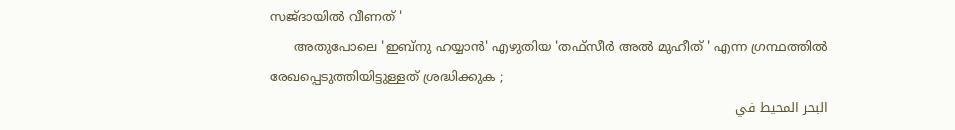സജ്ദായില്‍ വീണത്‌ '
      അതുപോലെ 'ഇബ്നു ഹയ്യാന്‍' എഴുതിയ 'തഫ്സീര്‍ അല്‍ മുഹീത് ' എന്ന ഗ്രന്ഥത്തില്‍ രേഖപ്പെടുത്തിയിട്ടുള്ളത് ശ്രദ്ധിക്കുക ;
البحر المحيط في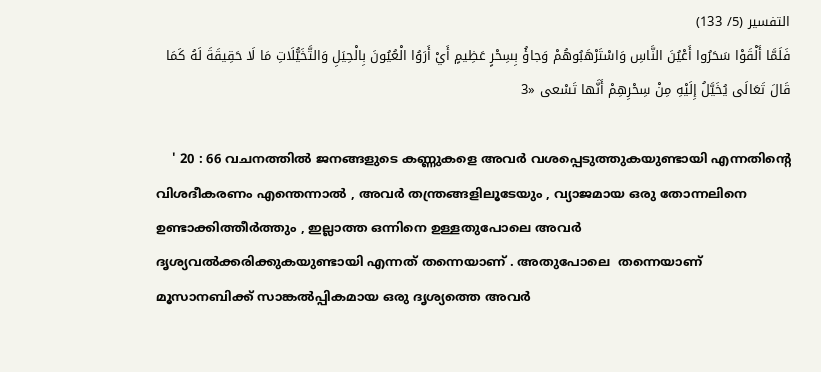التفسير (5/ 133)
فَلَمَّا أَلْقَوْا سَحَرُوا أَعْيُنَ النَّاسِ وَاسْتَرْهَبُوهُمْ وَجاؤُ بِسِحْرٍ عَظِيمٍ أَيْ أَرَوُا الْعُيُونَ بِالْحِيَلِ وَالتَّخَيُّلَاتِ مَا لَا حَقِيقَةَ لَهُ كَمَا قَالَ تَعَالَى يُخَيَّلُ إِلَيْهِ مِنْ سِحْرِهِمْ أَنَّها تَسْعى «3

    ' 20 : 66 വചനത്തില്‍ ജനങ്ങളുടെ കണ്ണുകളെ അവര്‍ വശപ്പെടുത്തുകയുണ്ടായി എന്നതിന്റെ വിശദീകരണം എന്തെന്നാല്‍ , അവര്‍ തന്ത്രങ്ങളിലൂടേയും , വ്യാജമായ ഒരു തോന്നലിനെ ഉണ്ടാക്കിത്തീര്‍ത്തും , ഇല്ലാത്ത ഒന്നിനെ ഉള്ളതുപോലെ അവര്‍ ദൃശ്യവല്‍ക്കരിക്കുകയുണ്ടായി എന്നത് തന്നെയാണ് . അതുപോലെ  തന്നെയാണ് മൂസാനബിക്ക്‌ സാങ്കല്‍പ്പികമായ ഒരു ദൃശ്യത്തെ അവര്‍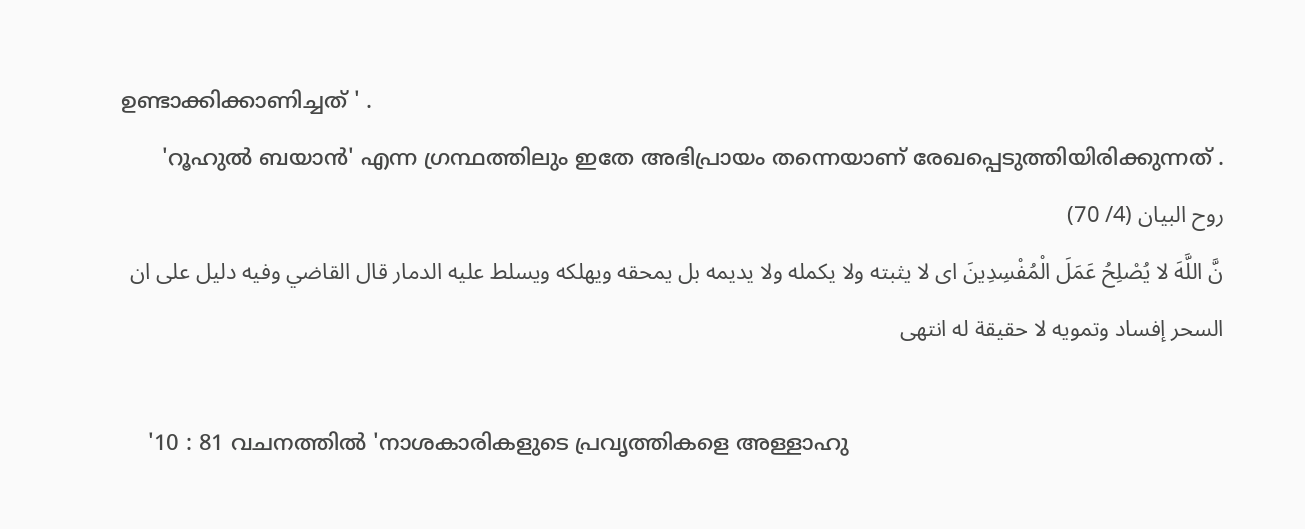ഉണ്ടാക്കിക്കാണിച്ചത് ' .
      'റൂഹുല്‍ ബയാന്‍' എന്ന ഗ്രന്ഥത്തിലും ഇതേ അഭിപ്രായം തന്നെയാണ് രേഖപ്പെടുത്തിയിരിക്കുന്നത് .
روح البيان (4/ 70)
نَّ اللَّهَ لا يُصْلِحُ عَمَلَ الْمُفْسِدِينَ اى لا يثبته ولا يكمله ولا يديمه بل يمحقه ويهلكه ويسلط عليه الدمار قال القاضي وفيه دليل على ان السحر إفساد وتمويه لا حقيقة له انتهى

    '10 : 81 വചനത്തില്‍ 'നാശകാരികളുടെ പ്രവൃത്തികളെ അള്ളാഹു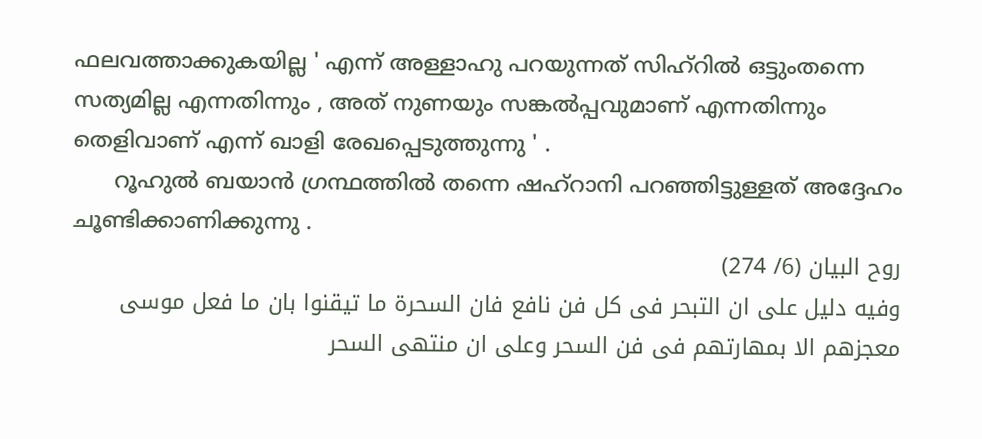ഫലവത്താക്കുകയില്ല ' എന്ന് അള്ളാഹു പറയുന്നത് സിഹ്റില്‍ ഒട്ടുംതന്നെ സത്യമില്ല എന്നതിന്നും , അത് നുണയും സങ്കല്‍പ്പവുമാണ് എന്നതിന്നും തെളിവാണ് എന്ന് ഖാളി രേഖപ്പെടുത്തുന്നു ' .
      റൂഹുല്‍ ബയാന്‍ ഗ്രന്ഥത്തില്‍ തന്നെ ഷഹ്റാനി പറഞ്ഞിട്ടുള്ളത് അദ്ദേഹം ചൂണ്ടിക്കാണിക്കുന്നു .
روح البيان (6/ 274)
وفيه دليل على ان التبحر فى كل فن نافع فان السحرة ما تيقنوا بان ما فعل موسى معجزهم الا بمهارتهم فى فن السحر وعلى ان منتهى السحر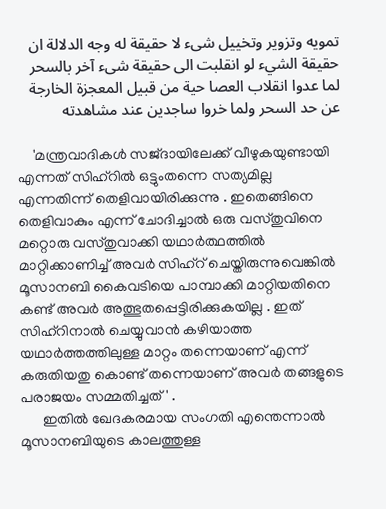تمويه وتزوير وتخييل شىء لا حقيقة له وجه الدلالة ان حقيقة الشيء لو انقلبت الى حقيقة شىء آخر بالسحر لما عدوا انقلاب العصا حية من قبيل المعجزة الخارجة عن حد السحر ولما خروا ساجدين عند مشاهدته

    'മന്ത്രവാദികള്‍ സജ്ദായിലേക്ക് വീഴുകയുണ്ടായി എന്നത് സിഹ്റില്‍ ഒട്ടുംതന്നെ സത്യമില്ല എന്നതിന്ന് തെളിവായിരിക്കുന്നു . ഇതെങ്ങിനെ തെളിവാകും എന്ന് ചോദിച്ചാല്‍ ഒരു വസ്തുവിനെ മറ്റൊരു വസ്തുവാക്കി യഥാര്‍ത്ഥത്തില്‍ മാറ്റിക്കാണിച്ച് അവര്‍ സിഹ്റ് ചെയ്തിരുന്നുവെങ്കില്‍ മൂസാനബി കൈവടിയെ പാമ്പാക്കി മാറ്റിയതിനെ കണ്ട് അവര്‍ അത്ഭുതപ്പെട്ടിരിക്കുകയില്ല . ഇത് സിഹ്റിനാല്‍ ചെയ്യുവാന്‍ കഴിയാത്ത യഥാര്‍ത്തത്തിലുള്ള മാറ്റം തന്നെയാണ് എന്ന് കരുതിയതു കൊണ്ട് തന്നെയാണ് അവര്‍ തങ്ങളുടെ പരാജയം സമ്മതിച്ചത് ' .
      ഇതില്‍ ഖേദകരമായ സംഗതി എന്തെന്നാല്‍ മൂസാനബിയുടെ കാലത്തുള്ള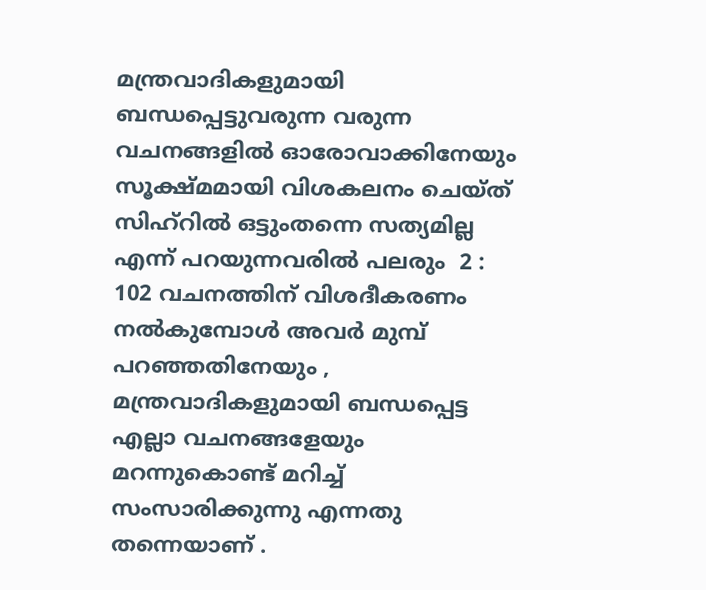മന്ത്രവാദികളുമായി ബന്ധപ്പെട്ടുവരുന്ന വരുന്ന വചനങ്ങളില്‍ ഓരോവാക്കിനേയും സൂക്ഷ്മമായി വിശകലനം ചെയ്ത് സിഹ്റില്‍ ഒട്ടുംതന്നെ സത്യമില്ല എന്ന് പറയുന്നവരില്‍ പലരും  2 : 102 വചനത്തിന് വിശദീകരണം നല്‍കുമ്പോള്‍ അവര്‍ മുമ്പ് പറഞ്ഞതിനേയും , മന്ത്രവാദികളുമായി ബന്ധപ്പെട്ട എല്ലാ വചനങ്ങളേയും മറന്നുകൊണ്ട് മറിച്ച് സംസാരിക്കുന്നു എന്നതു തന്നെയാണ് .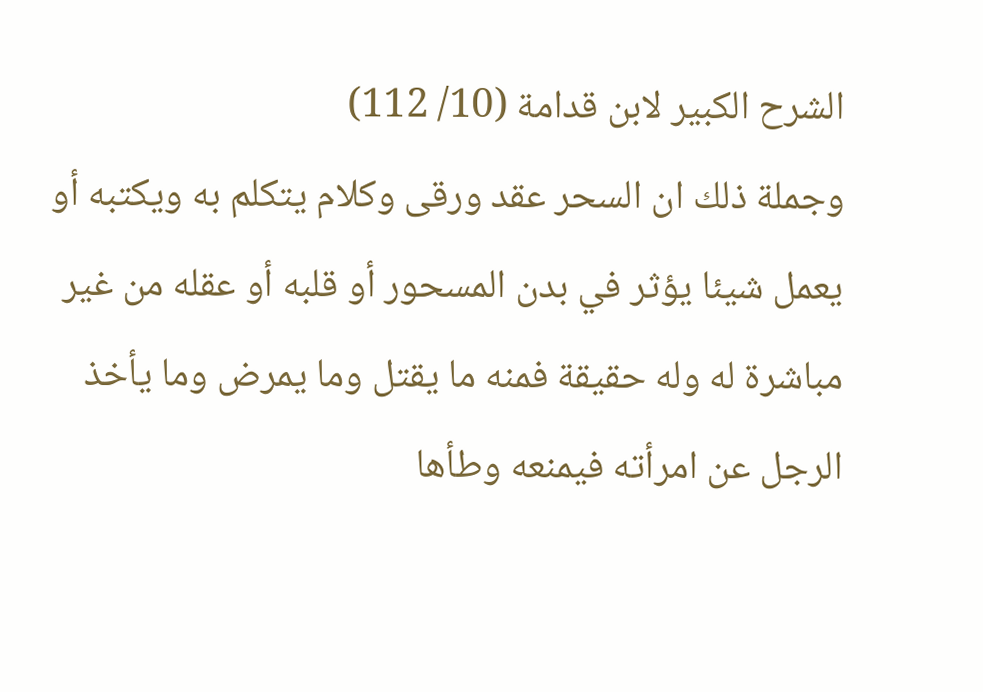الشرح الكبير لابن قدامة (10/ 112)
وجملة ذلك ان السحر عقد ورقى وكلام يتكلم به ويكتبه أو يعمل شيئا يؤثر في بدن المسحور أو قلبه أو عقله من غير مباشرة له وله حقيقة فمنه ما يقتل وما يمرض وما يأخذ الرجل عن امرأته فيمنعه وطأها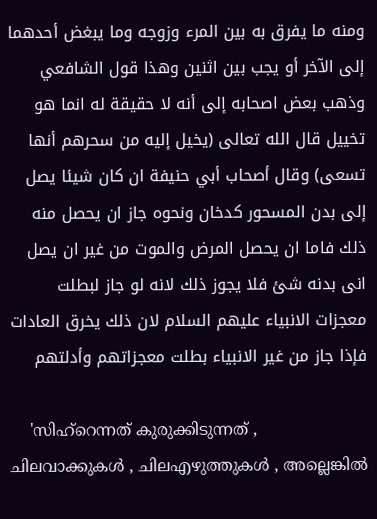ومنه ما يفرق به بين المرء وزوجه وما يبغض أحدهما إلى الآخر أو يجب بين اثنين وهذا قول الشافعي وذهب بعض اصحابه إلى أنه لا حقيقة له انما هو تخييل قال الله تعالى (يخيل إليه من سحرهم أنها تسعى) وقال أصحاب أبي حنيفة ان كان شيئا يصل إلى بدن المسحور كدخان ونحوه جاز ان يحصل منه ذلك فاما ان يحصل المرض والموت من غير ان يصل انى بدنه شئ فلا يجوز ذلك لانه لو جاز لبطلت معجزات الانبياء عليهم السلام لان ذلك يخرق العادات فإذا جاز من غير الانبياء بطلت معجزاتهم وأدلتهم

    'സിഹ്റെന്നത് കുരുക്കിടുന്നത് , ചിലവാക്കുകള്‍ , ചിലഎഴുത്തുകള്‍ , അല്ലെങ്കില്‍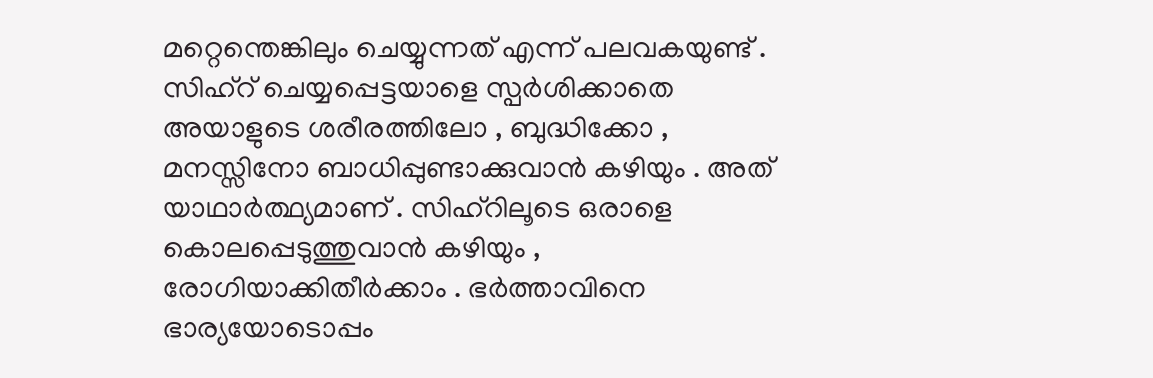മറ്റെന്തെങ്കിലും ചെയ്യുന്നത് എന്ന് പലവകയുണ്ട് . സിഹ്റ് ചെയ്യപ്പെട്ടയാളെ സ്പര്‍ശിക്കാതെ അയാളുടെ ശരീരത്തിലോ , ബുദ്ധിക്കോ , മനസ്സിനോ ബാധിപ്പുണ്ടാക്കുവാന്‍ കഴിയും . അത് യാഥാര്‍ത്ഥ്യമാണ് . സിഹ്റിലൂടെ ഒരാളെ കൊലപ്പെടുത്തുവാന്‍ കഴിയും , രോഗിയാക്കിതീര്‍ക്കാം . ഭര്‍ത്താവിനെ ഭാര്യയോടൊപ്പം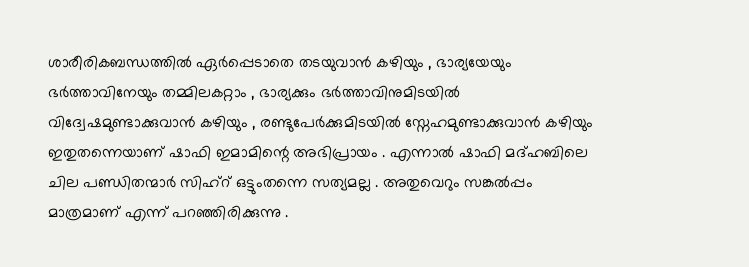ശാരീരികബന്ധത്തില്‍ ഏര്‍പ്പെടാതെ തടയുവാന്‍ കഴിയും , ഭാര്യയേയും ഭര്‍ത്താവിനേയും തമ്മിലകറ്റാം , ഭാര്യക്കും ഭര്‍ത്താവിനുമിടയില്‍ വിദ്വേഷമുണ്ടാക്കുവാന്‍ കഴിയും , രണ്ടുപേര്‍ക്കുമിടയില്‍ സ്നേഹമുണ്ടാക്കുവാന്‍ കഴിയും ഇതുതന്നെയാണ് ഷാഫി ഇമാമിന്റെ അഭിപ്രായം . എന്നാല്‍ ഷാഫി മദ്ഹബിലെ ചില പണ്ഡിതന്മാര്‍ സിഹ്റ് ഒട്ടുംതന്നെ സത്യമല്ല . അതുവെറും സങ്കല്‍പ്പം മാത്രമാണ് എന്ന് പറഞ്ഞിരിക്കുന്നു .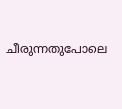ചീരുന്നതുപോലെ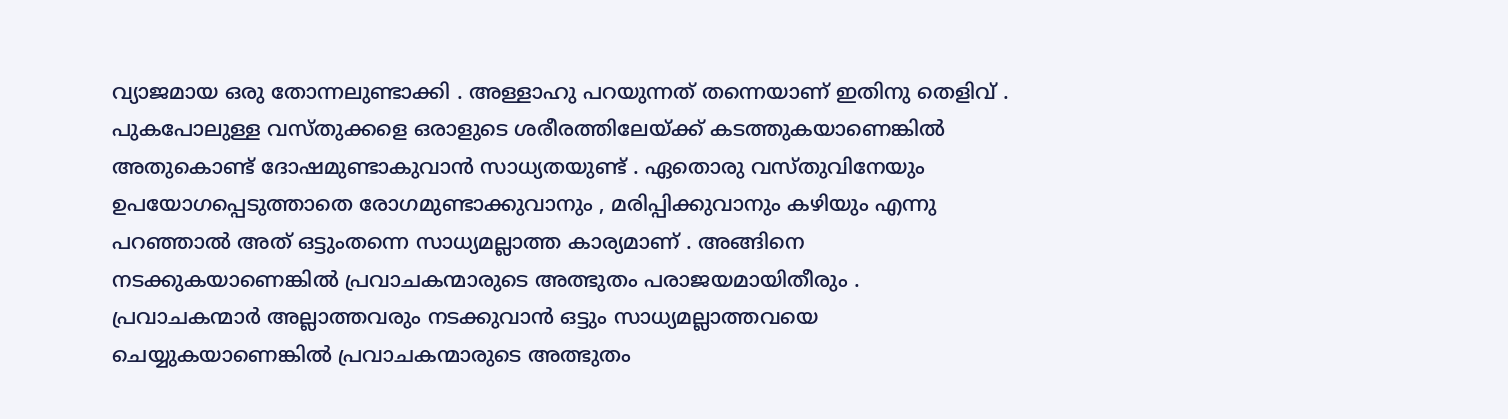വ്യാജമായ ഒരു തോന്നലുണ്ടാക്കി . അള്ളാഹു പറയുന്നത് തന്നെയാണ് ഇതിനു തെളിവ് . പുകപോലുള്ള വസ്തുക്കളെ ഒരാളുടെ ശരീരത്തിലേയ്ക്ക് കടത്തുകയാണെങ്കില്‍ അതുകൊണ്ട് ദോഷമുണ്ടാകുവാന്‍ സാധ്യതയുണ്ട് . ഏതൊരു വസ്തുവിനേയും ഉപയോഗപ്പെടുത്താതെ രോഗമുണ്ടാക്കുവാനും , മരിപ്പിക്കുവാനും കഴിയും എന്നു പറഞ്ഞാല്‍ അത് ഒട്ടുംതന്നെ സാധ്യമല്ലാത്ത കാര്യമാണ് . അങ്ങിനെ നടക്കുകയാണെങ്കില്‍ പ്രവാചകന്മാരുടെ അത്ഭുതം പരാജയമായിതീരും . പ്രവാചകന്മാര്‍ അല്ലാത്തവരും നടക്കുവാന്‍ ഒട്ടും സാധ്യമല്ലാത്തവയെ ചെയ്യുകയാണെങ്കില്‍ പ്രവാചകന്മാരുടെ അത്ഭുതം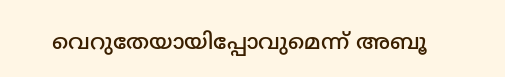വെറുതേയായിപ്പോവുമെന്ന് അബൂ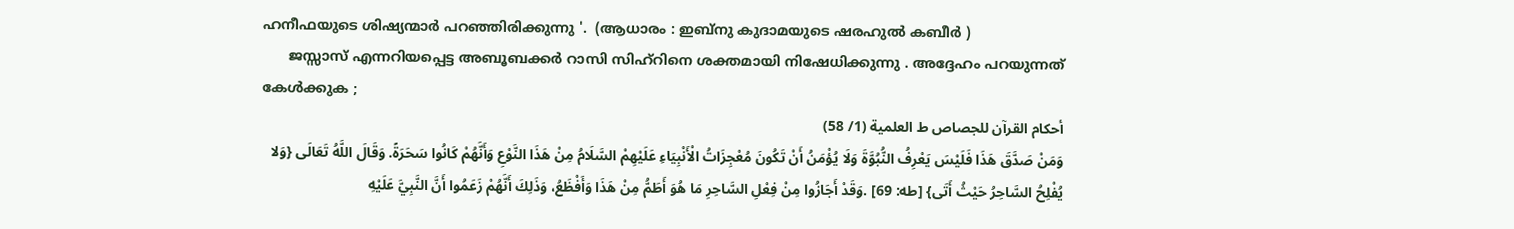ഹനീഫയുടെ ശിഷ്യന്മാര്‍ പറഞ്ഞിരിക്കുന്നു '.  (ആധാരം : ഇബ്നു കുദാമയുടെ ഷരഹുല്‍ കബീര്‍ )
      ജസ്സാസ് എന്നറിയപ്പെട്ട അബൂബക്കര്‍ റാസി സിഹ്റിനെ ശക്തമായി നിഷേധിക്കുന്നു . അദ്ദേഹം പറയുന്നത് കേള്‍ക്കുക ;
أحكام القرآن للجصاص ط العلمية (1/ 58)
وَمَنْ صَدَّقَ هَذَا فَلَيْسَ يَعْرِفُ النُّبُوَّةَ وَلَا يُؤْمَنُ أَنْ تَكُونَ مُعْجِزَاتُ الْأَنْبِيَاءِ عَلَيْهِمْ السَّلَامُ مِنْ هَذَا النَّوْعِ وَأَنَّهُمْ كَانُوا سَحَرَةً. وَقَالَ اللَّهُ تَعَالَى {وَلا يُفْلِحُ السَّاحِرُ حَيْثُ أَتَى} [طه: 69] .وَقَدْ أَجَازُوا مِنْ فِعْلِ السَّاحِرِ مَا هُوَ أَطَمُّ مِنْ هَذَا وَأَفْظَعُ، وَذَلِكَ أَنَّهُمْ زَعَمُوا أَنَّ النَّبِيَّ عَلَيْهِ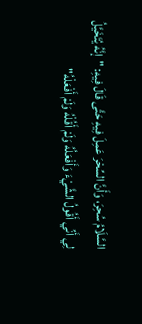السَّلَامُ سُحِرَ، وَأَنَّ السِّحْرَ عَمِلَ فِيهِ حَتَّى قَالَ فِيهِ: "إنَّهُ يُتَخَيَّلُ لِي أَنِّي أَقُولُ الشَّيْءَ وَأَفْعَلُهُ وَلَمْ أَقُلْهُ وَلَمْ أَفْعَلْهُ"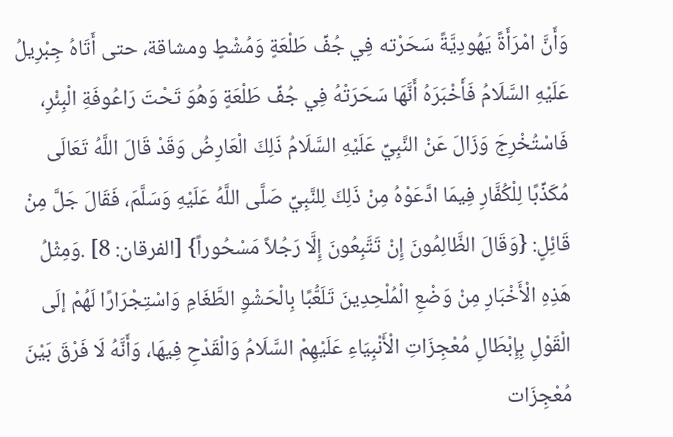وَأَنَّ امْرَأَةً يَهُودِيَّةً سَحَرْته فِي جُفِّ طَلْعَةٍ وَمُشْطٍ ومشاقة، حتى أَتَاهُ جِبْرِيلُ عَلَيْهِ السَّلَامُ فَأَخْبَرَهُ أَنَّهَا سَحَرَتْهُ فِي جُفِّ طَلْعَةٍ وَهُوَ تَحْتَ رَاعُوفَةِ الْبِئْرِ، فَاسْتُخْرِجَ وَزَالَ عَنْ النَّبِيِّ عَلَيْهِ السَّلَامُ ذَلِكَ الْعَارِضُ وَقَدْ قَالَ اللَّهُ تَعَالَى مُكَذِّبًا لِلْكُفَّارِ فِيمَا ادَّعَوْهُ مِنْ ذَلِكَ لِلنَّبِيِّ صَلَّى اللَّهُ عَلَيْهِ وَسَلَّمَ، فَقَالَ جَلَّ مِنْ قَائِلٍ: {وَقَالَ الظَّالِمُونَ إِنْ تَتَّبِعُونَ إِلَّا رَجُلاً مَسْحُوراً} [الفرقان: 8] .وَمِثْلُ هَذِهِ الْأَخْبَارِ مِنْ وَضْعِ الْمُلْحِدِينَ تَلَعُّبًا بِالْحَشْوِ الطَّغَامِ وَاسْتِجْرَارًا لَهُمْ إلَى الْقَوْلِ بِإِبْطَالِ مُعْجِزَاتِ الْأَنْبِيَاءِ عَلَيْهِمْ السَّلَامُ وَالْقَدْحِ فِيهَا، وَأَنَّهُ لَا فَرْقَ بَيْنَ مُعْجِزَات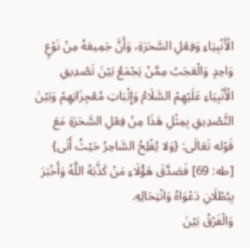الْأَنْبِيَاءِ وَفِعْلِ السَّحَرَةِ، وَأَنَّ جَمِيعَهُ مِنْ نَوْعٍ وَاحِدٍ وَالْعَجَبُ مِمَّنْ يَجْمَعُ بَيْنَ تَصْدِيقِ الْأَنْبِيَاءِ عَلَيْهِمْ السَّلَامُ وَإِثْبَاتِ مُعْجِزَاتِهِمْ وَبَيْنَ التَّصْدِيقِ بِمِثْلِ هَذَا مِنْ فِعْلِ السَّحَرَةِ مَعَ قَوْله تَعَالَى: {وَلا يُفْلِحُ السَّاحِرُ حَيْثُ أَتَى} [طه: 69] فَصَدَّقَ هَؤُلَاءِ مَنْ كَذَّبَهُ اللَّهُ وَأَخْبَرَ بِبُطْلَانِ دَعْوَاهُ وَانْتِحَالِهِ.
وَالْفَرْقُ بَيْنَ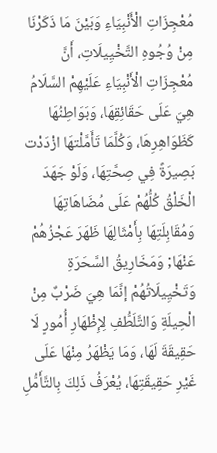مُعْجِزَاتِ الْأَنْبِيَاءِ وَبَيْنَ مَا ذَكَرْنَا مِنْ وُجُوهِ التَّخْيِيلَاتِ، أَنَّ مُعْجِزَاتِ الْأَنْبِيَاءِ عَلَيْهِمْ السَّلَامُ هِيَ عَلَى حَقَائِقِهَا، وَبَوَاطِنُهَا كَظَوَاهِرِهَا، وَكُلَّمَا تَأَمَّلْتهَا ازْدَدْت بَصِيرَةً فِي صِحَّتِهَا، وَلَوْ جَهَدَ الْخَلْقُ كُلُّهُمْ عَلَى مُضَاهَاتِهَا وَمُقَابِلَتِهَا بِأَمْثَالِهَا ظَهَرَ عَجْزُهُمْ عَنْهَا; وَمَخَارِيقُ السَّحَرَةِ وَتَخْيِيلَاتُهُمْ إنَّمَا هِيَ ضَرْبٌ مِنْ الْحِيلَةِ وَالتَّلَطُّفِ لِإِظْهَارِ أُمُورٍ لَا حَقِيقَةَ لَهَا، وَمَا يَظْهَرُ مِنْهَا عَلَى غَيْرِ حَقِيقَتِهَا، يُعْرَفُ ذَلِكَ بِالتَّأَمُّلِ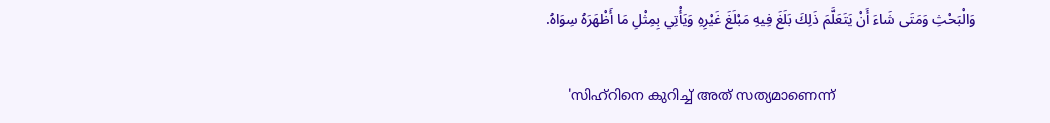وَالْبَحْثِ وَمَتَى شَاءَ أَنْ يَتَعَلَّمَ ذَلِكَ بَلَغَ فِيهِ مَبْلَغَ غَيْرِهِ وَيَأْتِي بِمِثْلِ مَا أَظْهَرَهُ سِوَاهُ.

     'സിഹ്റിനെ കുറിച്ച് അത് സത്യമാണെന്ന്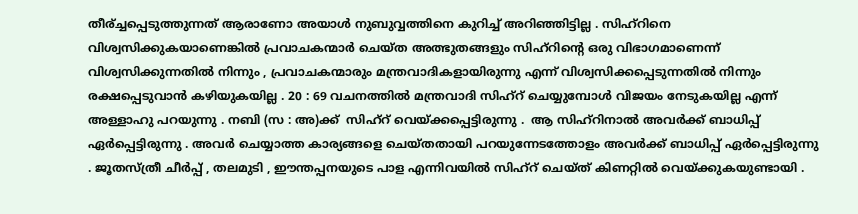തീര്ച്ചപ്പെടുത്തുന്നത് ആരാണോ അയാള്‍ നുബുവ്വത്തിനെ കുറിച്ച് അറിഞ്ഞിട്ടില്ല . സിഹ്റിനെ വിശ്വസിക്കുകയാണെങ്കില്‍ പ്രവാചകന്മാര്‍ ചെയ്ത അത്ഭുതങ്ങളും സിഹ്റിന്റെ ഒരു വിഭാഗമാണെന്ന് വിശ്വസിക്കുന്നതില്‍ നിന്നും , പ്രവാചകന്മാരും മന്ത്രവാദികളായിരുന്നു എന്ന് വിശ്വസിക്കപ്പെടുന്നതില്‍ നിന്നും രക്ഷപ്പെടുവാന്‍ കഴിയുകയില്ല . 20 : 69 വചനത്തില്‍ മന്ത്രവാദി സിഹ്റ് ചെയ്യുമ്പോള്‍ വിജയം നേടുകയില്ല എന്ന് അള്ളാഹു പറയുന്നു . നബി (സ : അ)ക്ക്  സിഹ്റ് വെയ്ക്കപ്പെട്ടിരുന്നു .  ആ സിഹ്റിനാല്‍ അവര്‍ക്ക് ബാധിപ്പ് ഏര്‍പ്പെട്ടിരുന്നു . അവര്‍ ചെയ്യാത്ത കാര്യങ്ങളെ ചെയ്തതായി പറയുന്നേടത്തോളം അവര്‍ക്ക് ബാധിപ്പ് ഏര്‍പ്പെട്ടിരുന്നു . ജൂതസ്ത്രീ ചീര്‍പ്പ് , തലമുടി , ഈന്തപ്പനയുടെ പാള എന്നിവയില്‍ സിഹ്റ് ചെയ്ത് കിണറ്റില്‍ വെയ്ക്കുകയുണ്ടായി .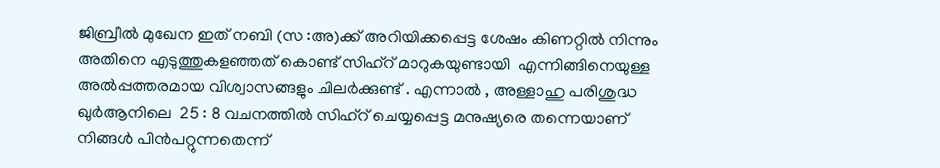ജിബ്രീല്‍ മുഖേന ഇത് നബി (സ :അ)ക്ക് അറിയിക്കപ്പെട്ട ശേഷം കിണറ്റില്‍ നിന്നും അതിനെ എടുത്തുകളഞ്ഞത് കൊണ്ട് സിഹ്റ് മാറുകയുണ്ടായി  എന്നിങ്ങിനെയുള്ള അല്‍പ്പത്തരമായ വിശ്വാസങ്ങളും ചിലര്‍ക്കുണ്ട് . എന്നാല്‍ , അള്ളാഹു പരിശുദ്ധ ഖുര്‍ആനിലെ  25 : 8 വചനത്തില്‍ സിഹ്റ് ചെയ്യപ്പെട്ട മനുഷ്യരെ തന്നെയാണ് നിങ്ങള്‍ പിന്‍പറ്റുന്നതെന്ന്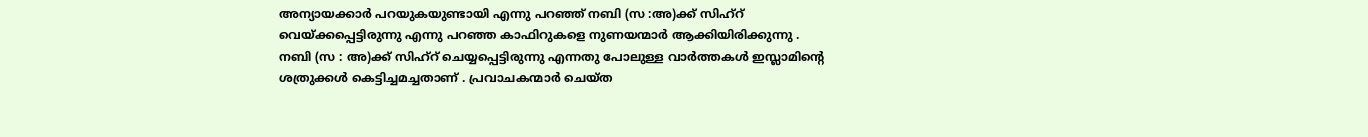അന്യായക്കാര്‍ പറയുകയുണ്ടായി എന്നു പറഞ്ഞ് നബി (സ :അ)ക്ക് സിഹ്റ് വെയ്ക്കപ്പെട്ടിരുന്നു എന്നു പറഞ്ഞ കാഫിറുകളെ നുണയന്മാര്‍ ആക്കിയിരിക്കുന്നു . നബി (സ : അ)ക്ക് സിഹ്റ് ചെയ്യപ്പെട്ടിരുന്നു എന്നതു പോലുള്ള വാര്‍ത്തകള്‍ ഇസ്ലാമിന്റെ ശത്രുക്കള്‍ കെട്ടിച്ചമച്ചതാണ് . പ്രവാചകന്മാര്‍ ചെയ്ത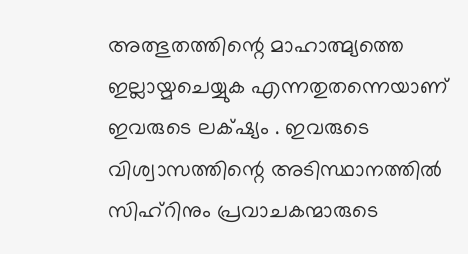അത്ഭുതത്തിന്റെ മാഹാത്മ്യത്തെ ഇല്ലായ്മചെയ്യുക എന്നതുതന്നെയാണ് ഇവരുടെ ലക്‌ഷ്യം . ഇവരുടെ വിശ്വാസത്തിന്റെ അടിസ്ഥാനത്തില്‍ സിഹ്റിനും പ്രവാചകന്മാരുടെ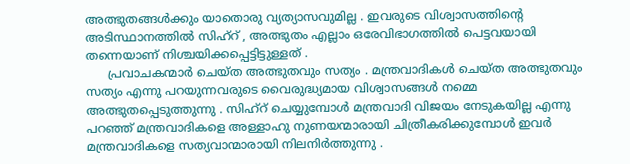അത്ഭുതങ്ങള്‍ക്കും യാതൊരു വ്യത്യാസവുമില്ല . ഇവരുടെ വിശ്വാസത്തിന്റെ അടിസ്ഥാനത്തില്‍ സിഹ്റ് , അത്ഭുതം എല്ലാം ഒരേവിഭാഗത്തില്‍ പെട്ടവയായി തന്നെയാണ് നിശ്ചയിക്കപ്പെട്ടിട്ടുള്ളത് .
      പ്രവാചകന്മാര്‍ ചെയ്ത അത്ഭുതവും സത്യം . മന്ത്രവാദികള്‍ ചെയ്ത അത്ഭുതവും സത്യം എന്നു പറയുന്നവരുടെ വൈരുദ്ധ്യമായ വിശ്വാസങ്ങള്‍ നമ്മെ അത്ഭുതപ്പെടുത്തുന്നു . സിഹ്റ് ചെയ്യുമ്പോള്‍ മന്ത്രവാദി വിജയം നേടുകയില്ല എന്നു പറഞ്ഞ് മന്ത്രവാദികളെ അള്ളാഹു നുണയന്മാരായി ചിത്രീകരിക്കുമ്പോള്‍ ഇവര്‍ മന്ത്രവാദികളെ സത്യവാന്മാരായി നിലനിര്‍ത്തുന്നു .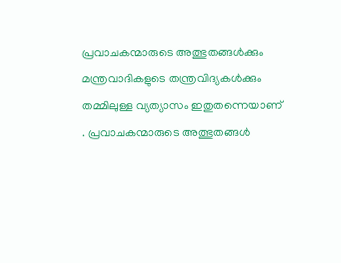പ്രവാചകന്മാരുടെ അത്ഭുതങ്ങള്‍ക്കും മന്ത്രവാദികളുടെ തന്ത്രവിദ്യകള്‍ക്കും തമ്മിലുള്ള വ്യത്യാസം ഇതുതന്നെയാണ് . പ്രവാചകന്മാരുടെ അത്ഭുതങ്ങള്‍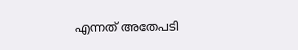എന്നത് അതേപടി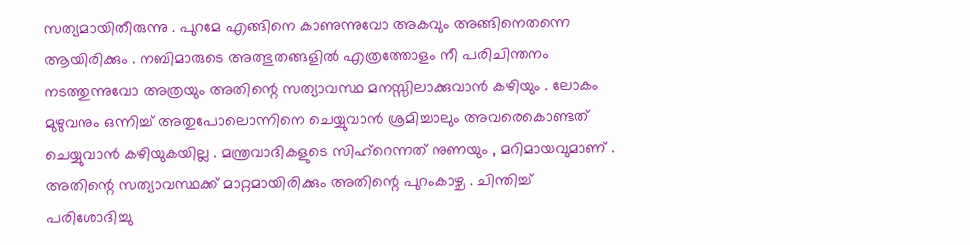സത്യമായിതീരുന്നു . പുറമേ എങ്ങിനെ കാണുന്നുവോ അകവും അങ്ങിനെതന്നെ ആയിരിക്കും . നബിമാരുടെ അത്ഭുതങ്ങളില്‍ എത്രത്തോളം നീ പരിചിന്തനം നടത്തുന്നുവോ അത്രയും അതിന്റെ സത്യാവസ്ഥ മനസ്സിലാക്കുവാന്‍ കഴിയും . ലോകം മുഴുവനും ഒന്നിച്ച് അതുപോലൊന്നിനെ ചെയ്യുവാന്‍ ശ്രമിച്ചാലും അവരെകൊണ്ടത് ചെയ്യുവാന്‍ കഴിയുകയില്ല . മന്ത്രവാദികളുടെ സിഹ്റെന്നത് നുണയും , മറിമായവുമാണ് . അതിന്റെ സത്യാവസ്ഥക്ക് മാറ്റമായിരിക്കും അതിന്റെ പുറംകാഴ്ച . ചിന്തിച്ച് പരിശോദിച്ചു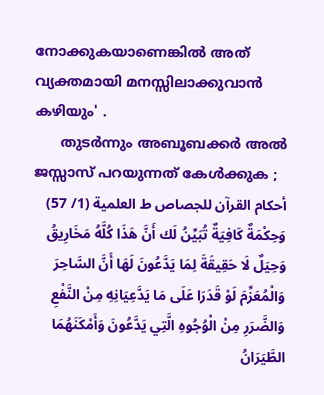നോക്കുകയാണെങ്കില്‍ അത് വ്യക്തമായി മനസ്സിലാക്കുവാന്‍ കഴിയും' .
      തുടര്‍ന്നും അബൂബക്കര്‍ അല്‍ ജസ്സാസ് പറയുന്നത് കേള്‍ക്കുക ;
أحكام القرآن للجصاص ط العلمية (1/ 57)
وَحِكْمَةٌ كَافِيَةٌ تُبَيِّنُ لَك أَنَّ هَذَا كُلَّهُ مَخَارِيقُ وَحِيَلٌ لَا حَقِيقَةَ لِمَا يَدَّعُونَ لَهَا أَنَّ السَّاحِرَ وَالْمُعَزِّمَ لَوْ قَدَرَا عَلَى مَا يَدَّعِيَانِهِ مِنْ النَّفْعِ وَالضَّرَرِ مِنْ الْوُجُوهِ الَّتِي يَدَّعُونَ وَأَمْكَنَهُمَا الطَّيَرَانُ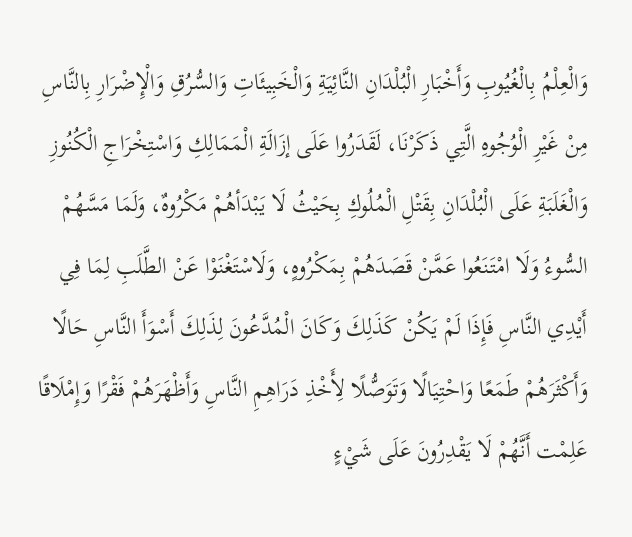وَالْعِلْمُ بِالْغُيُوبِ وَأَخْبَارِ الْبُلْدَانِ النَّائِيَةِ وَالْخَبِيئَاتِ وَالسُّرُقِ وَالْإِضْرَارِ بِالنَّاسِ مِنْ غَيْرِ الْوُجُوهِ الَّتِي ذَكَرْنَا، لَقَدَرُوا عَلَى إزَالَةِ الْمَمَالِكِ وَاسْتِخْرَاجِ الْكُنُوزِ وَالْغَلَبَةِ عَلَى الْبُلْدَانِ بِقَتْلِ الْمُلُوكِ بِحَيْثُ لَا يَبْدَأهُمْ مَكْرُوهٌ، وَلَمَا مَسَّهُمْ السُّوءُ وَلَا امْتَنَعُوا عَمَّنْ قَصَدَهُمْ بِمَكْرُوهٍ، وَلَاسْتَغْنَوْا عَنْ الطَّلَبِ لِمَا فِي أَيْدِي النَّاسِ فَإِذَا لَمْ يَكُنْ كَذَلِكَ وَكَانَ الْمُدَّعُونَ لِذَلِكَ أَسْوَأَ النَّاسِ حَالًا وَأَكْثَرَهُمْ طَمَعًا وَاحْتِيَالًا وَتَوَصُّلًا لِأَخْذِ دَرَاهِمِ النَّاسِ وَأَظْهَرَهُمْ فَقْرًا وَإِمْلَاقًا عَلِمْت أَنَّهُمْ لَا يَقْدِرُونَ عَلَى شَيْءٍ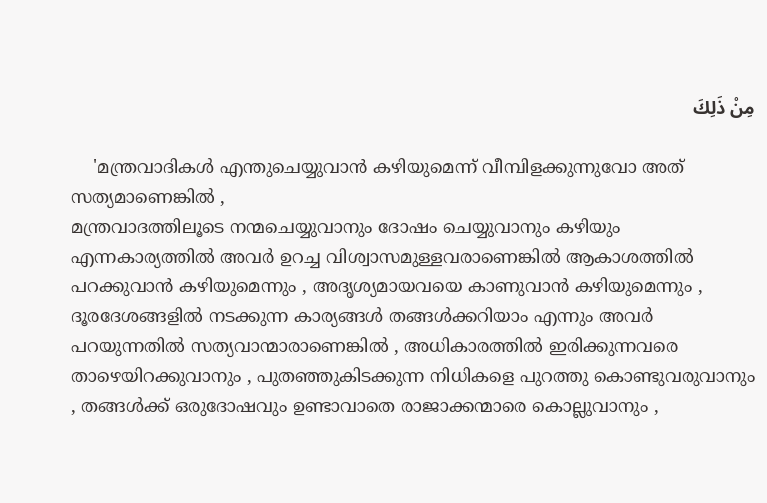مِنْ ذَلِكَ

    'മന്ത്രവാദികള്‍ എന്തുചെയ്യുവാന്‍ കഴിയുമെന്ന് വീമ്പിളക്കുന്നുവോ അത് സത്യമാണെങ്കില്‍ ,
മന്ത്രവാദത്തിലൂടെ നന്മചെയ്യുവാനും ദോഷം ചെയ്യുവാനും കഴിയും എന്നകാര്യത്തില്‍ അവര്‍ ഉറച്ച വിശ്വാസമുള്ളവരാണെങ്കില്‍ ആകാശത്തില്‍ പറക്കുവാന്‍ കഴിയുമെന്നും , അദൃശ്യമായവയെ കാണുവാന്‍ കഴിയുമെന്നും , ദൂരദേശങ്ങളില്‍ നടക്കുന്ന കാര്യങ്ങള്‍ തങ്ങള്‍ക്കറിയാം എന്നും അവര്‍ പറയുന്നതില്‍ സത്യവാന്മാരാണെങ്കില്‍ , അധികാരത്തില്‍ ഇരിക്കുന്നവരെ താഴെയിറക്കുവാനും , പുതഞ്ഞുകിടക്കുന്ന നിധികളെ പുറത്തു കൊണ്ടുവരുവാനും , തങ്ങള്‍ക്ക് ഒരുദോഷവും ഉണ്ടാവാതെ രാജാക്കന്മാരെ കൊല്ലുവാനും ,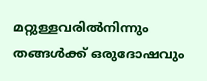മറ്റുള്ളവരില്‍നിന്നും തങ്ങള്‍ക്ക് ഒരുദോഷവും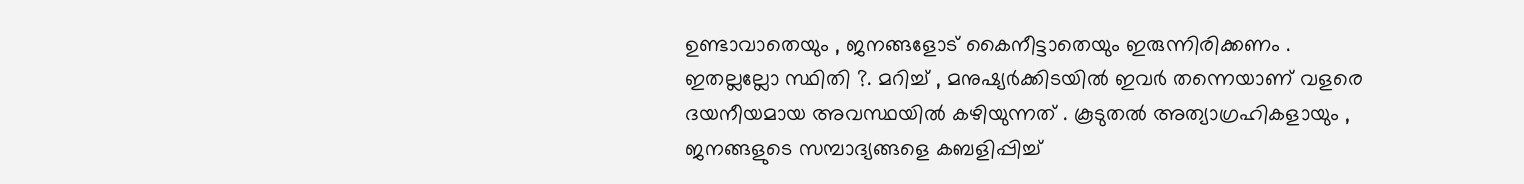ഉണ്ടാവാതെയും , ജനങ്ങളോട് കൈനീട്ടാതെയും ഇരുന്നിരിക്കണം . ഇതല്ലല്ലോ സ്ഥിതി ?. മറിച്ച് , മനുഷ്യര്‍ക്കിടയില്‍ ഇവര്‍ തന്നെയാണ് വളരെ ദയനീയമായ അവസ്ഥയില്‍ കഴിയുന്നത്‌ . കൂടുതല്‍ അത്യാഗ്രഹികളായും , ജനങ്ങളുടെ സമ്പാദ്യങ്ങളെ കബളിപ്പിച്ച്‌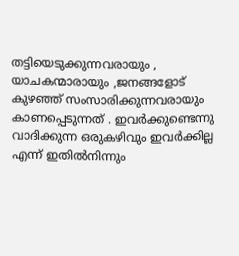തട്ടിയെടുക്കുന്നവരായും , യാചകന്മാരായും ,ജനങ്ങളോട് കുഴഞ്ഞ് സംസാരിക്കുന്നവരായും കാണപ്പെടുന്നത് . ഇവര്‍ക്കുണ്ടെന്നു വാദിക്കുന്ന ഒരുകഴിവും ഇവര്‍ക്കില്ല എന്ന് ഇതില്‍നിന്നും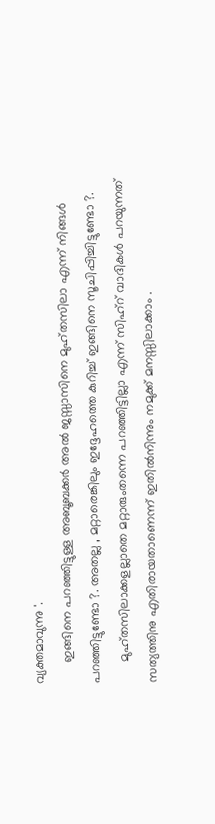വ്യക്തമാവുന്നു '.
      ഇങ്ങിനെ പറഞ്ഞിട്ടുള്ള അബൂബക്കര്‍ അല്‍ ജസ്സാസിനെ മുഹ്തസിലാ എന്ന് നിങ്ങള്‍ പറഞ്ഞിട്ടുണ്ടോ ?. അതല്ല , മറ്റാരെങ്കിലും ഇദ്ദേഹത്തെ കുറിച്ച് ഇങ്ങിനെ സൂചിപ്പിച്ചിട്ടുണ്ടോ ?.
      മുഹ്തസിലാക്കളല്ലാതെ മറ്റാരുംതന്നെ പറഞ്ഞിട്ടില്ലാ എന്ന് സിഹ്റ് വാദികള്‍ പറയുന്നത് സത്യത്തിനു എതിരായതാണെന്ന് ഇതില്‍നിന്നും നമുക്ക് മനസ്സിലാക്കാം .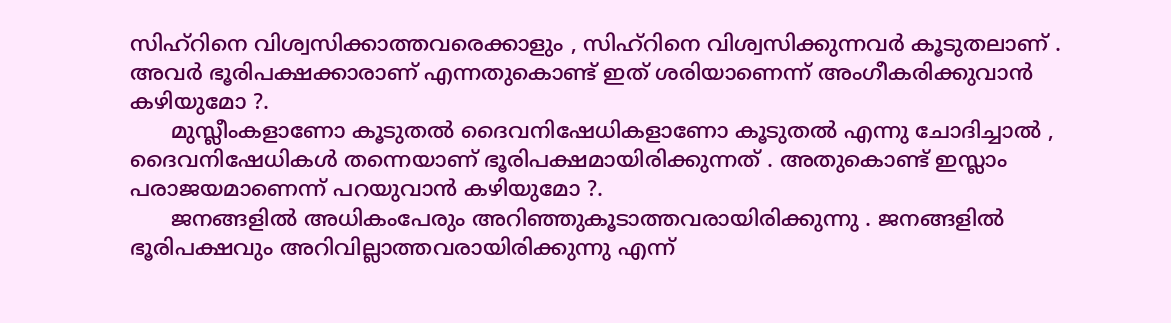സിഹ്റിനെ വിശ്വസിക്കാത്തവരെക്കാളും , സിഹ്റിനെ വിശ്വസിക്കുന്നവര്‍ കൂടുതലാണ് . അവര്‍ ഭൂരിപക്ഷക്കാരാണ് എന്നതുകൊണ്ട് ഇത് ശരിയാണെന്ന് അംഗീകരിക്കുവാന്‍ കഴിയുമോ ?.
      മുസ്ലീംകളാണോ കൂടുതല്‍ ദൈവനിഷേധികളാണോ കൂടുതല്‍ എന്നു ചോദിച്ചാല്‍ , ദൈവനിഷേധികള്‍ തന്നെയാണ് ഭൂരിപക്ഷമായിരിക്കുന്നത് . അതുകൊണ്ട് ഇസ്ലാം പരാജയമാണെന്ന് പറയുവാന്‍ കഴിയുമോ ?.
      ജനങ്ങളില്‍ അധികംപേരും അറിഞ്ഞുകൂടാത്തവരായിരിക്കുന്നു . ജനങ്ങളില്‍ ഭൂരിപക്ഷവും അറിവില്ലാത്തവരായിരിക്കുന്നു എന്ന്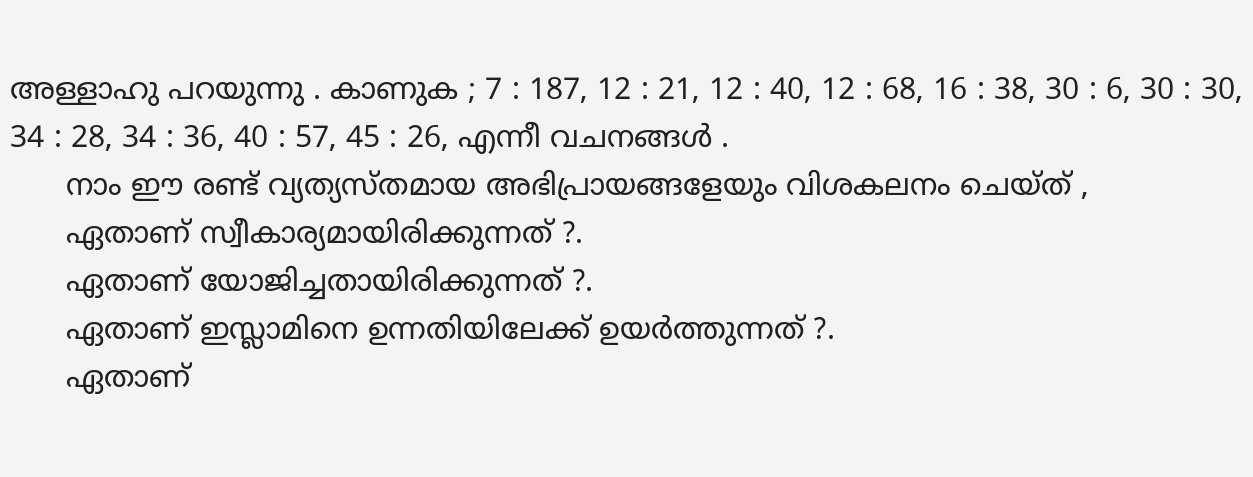അള്ളാഹു പറയുന്നു . കാണുക ; 7 : 187, 12 : 21, 12 : 40, 12 : 68, 16 : 38, 30 : 6, 30 : 30, 34 : 28, 34 : 36, 40 : 57, 45 : 26, എന്നീ വചനങ്ങള്‍ .
      നാം ഈ രണ്ട് വ്യത്യസ്തമായ അഭിപ്രായങ്ങളേയും വിശകലനം ചെയ്ത് ,
      ഏതാണ് സ്വീകാര്യമായിരിക്കുന്നത് ?.
      ഏതാണ് യോജിച്ചതായിരിക്കുന്നത് ?.
      ഏതാണ് ഇസ്ലാമിനെ ഉന്നതിയിലേക്ക് ഉയര്‍ത്തുന്നത് ?.
      ഏതാണ്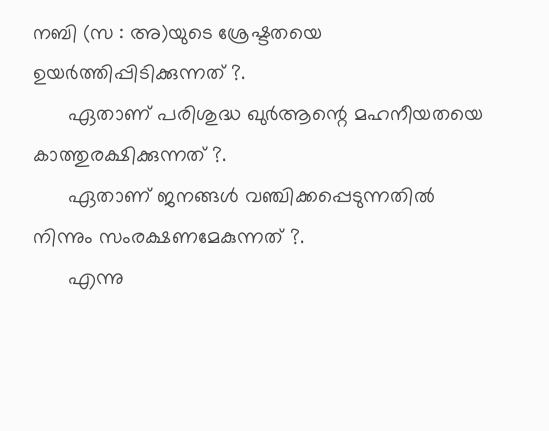നബി (സ : അ)യുടെ ശ്രേഷ്ടതയെ ഉയര്‍ത്തിപ്പിടിക്കുന്നത് ?.
      ഏതാണ് പരിശുദ്ധ ഖുര്‍ആന്റെ മഹനീയതയെ കാത്തുരക്ഷിക്കുന്നത് ?.
      ഏതാണ് ജനങ്ങള്‍ വഞ്ചിക്കപ്പെടുന്നതില്‍ നിന്നും സംരക്ഷണമേകുന്നത് ?.
      എന്നു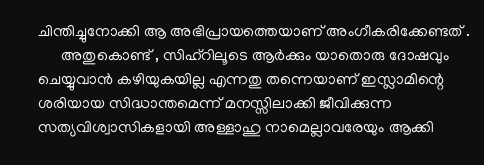ചിന്തിച്ചുനോക്കി ആ അഭിപ്രായത്തെയാണ് അംഗീകരിക്കേണ്ടത് .
      അതുകൊണ്ട് , സിഹ്റിലൂടെ ആര്‍ക്കും യാതൊരു ദോഷവും ചെയ്യുവാന്‍ കഴിയുകയില്ല എന്നതു തന്നെയാണ് ഇസ്ലാമിന്റെ ശരിയായ സിദ്ധാന്തമെന്ന് മനസ്സിലാക്കി ജീവിക്കുന്ന സത്യവിശ്വാസികളായി അള്ളാഹു നാമെല്ലാവരേയും ആക്കി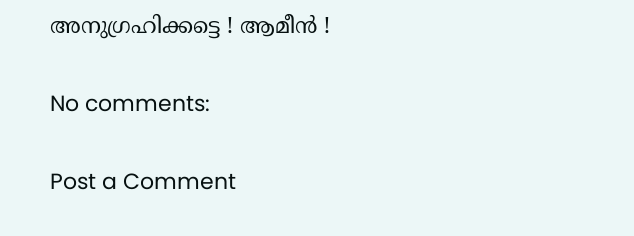അനുഗ്രഹിക്കട്ടെ ! ആമീന്‍ !

No comments:

Post a Comment